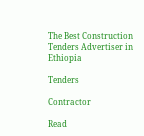The Best Construction Tenders Advertiser in Ethiopia

Tenders

Contractor

Read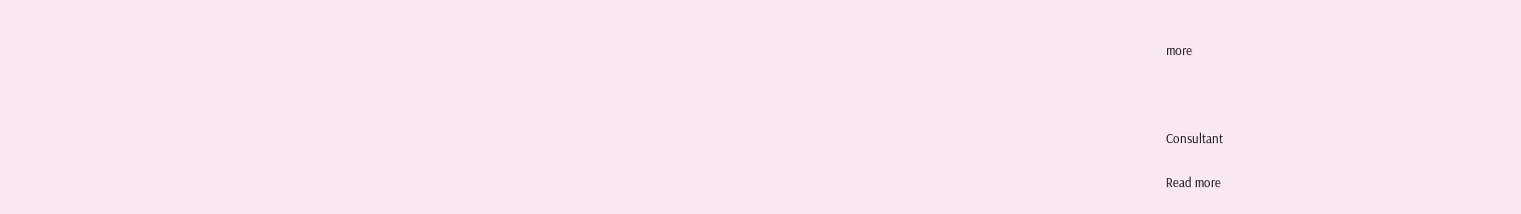more



Consultant

Read more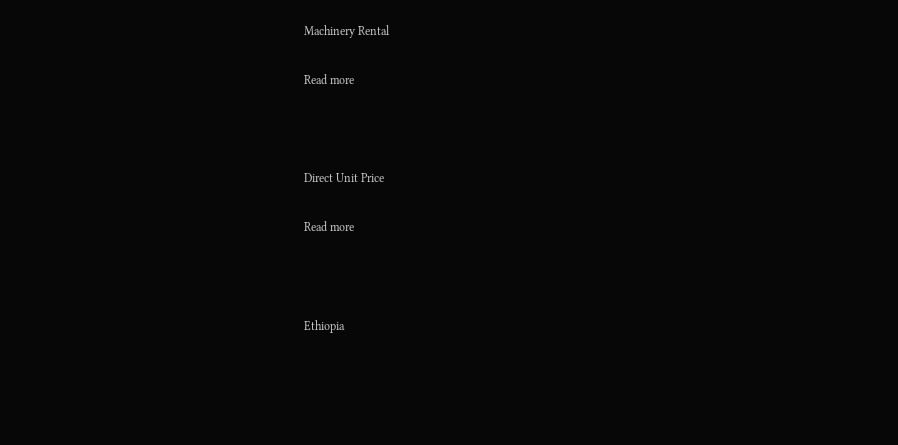Machinery Rental

Read more



Direct Unit Price

Read more



Ethiopia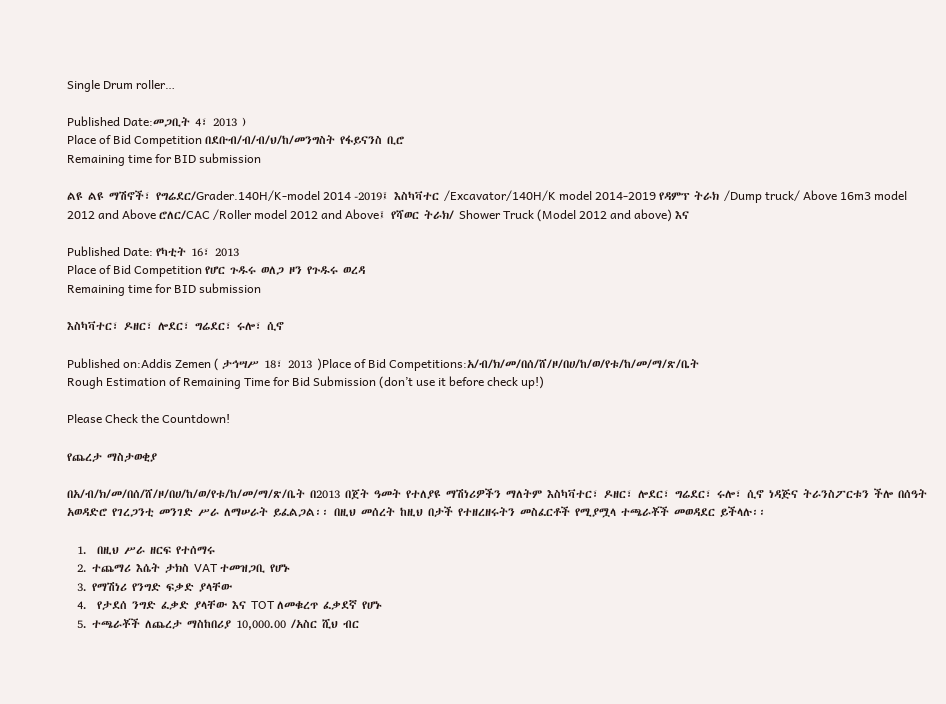Single Drum roller…

Published Date:መጋቢት 4፣ 2013 )
Place of Bid Competition በደቡብ/ብ/ብ/ህ/ከ/መንግስት የፋይናንስ ቢሮ
Remaining time for BID submission

ልዩ ልዩ ማሽኖች፣ የግሬደር/Grader.140H/K-model 2014 -2019፤ እስካቫተር /Excavator/140H/K model 2014-2019 የዳምፕ ትራክ /Dump truck/ Above 16m3 model 2012 and Above ሮለር/CAC /Roller model 2012 and Above፤ የሻወር ትራክ/ Shower Truck (Model 2012 and above) እና

Published Date: የካቲት 16፣ 2013
Place of Bid Competition የሆር ጉዱሩ ወለጋ ዞን የጉዱሩ ወረዳ
Remaining time for BID submission

እስካቫተር፣ ዶዘር፣ ሎደር፣ ግሬደር፣ ሩሎ፣ ሲኖ

Published on:Addis Zemen ( ታኅሣሥ 18፣ 2013 )Place of Bid Competitions:አ/ብ/ክ/መ/በሰ/ሸ/ዞ/በሀ/ከ/ወ/የቱ/ከ/መ/ማ/ጽ/ቤት
Rough Estimation of Remaining Time for Bid Submission (don’t use it before check up!)

Please Check the Countdown!

የጨረታ ማስታወቂያ

በአ/ብ/ክ/መ/በሰ/ሸ/ዞ/በሀ/ከ/ወ/የቱ/ከ/መ/ማ/ጽ/ቤት በ2013 በጀት ዓመት የተለያዩ ማሽነሪዎችን ማለትም እስካቫተር፣ ዶዘር፣ ሎደር፣ ግሬደር፣ ሩሎ፣ ሲኖ ነዳጅና ትራንስፖርቱን ችሎ በሰዓት አወዳድሮ የገረጋንቲ መንገድ ሥራ ለማሠራት ይፈልጋል፡፡ በዚህ መሰረት ከዚህ በታች የተዘረዘሩትን መስፈርቶች የሚያሟላ ተጫራቾች መወዳደር ይችላሉ፡፡

  1.  በዚህ ሥራ ዘርፍ የተሰማሩ
  2. ተጨማሪ እሴት ታክስ VAT ተመዝጋቢ የሆኑ
  3. የማሽነሪ የንግድ ፍቃድ ያላቸው
  4.  የታደሰ ንግድ ፈቃድ ያላቸው እና TOT ለመቁረጥ ፈቃደኛ የሆኑ
  5. ተጫራቾች ለጨረታ ማስከበሪያ 10,000.00 /አስር ሺህ ብር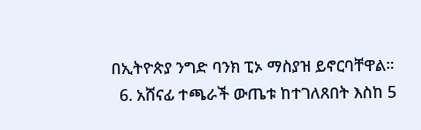በኢትዮጵያ ንግድ ባንክ ፒኦ ማስያዝ ይኖርባቸዋል፡፡
  6. አሸናፊ ተጫራች ውጤቱ ከተገለጸበት እስከ 5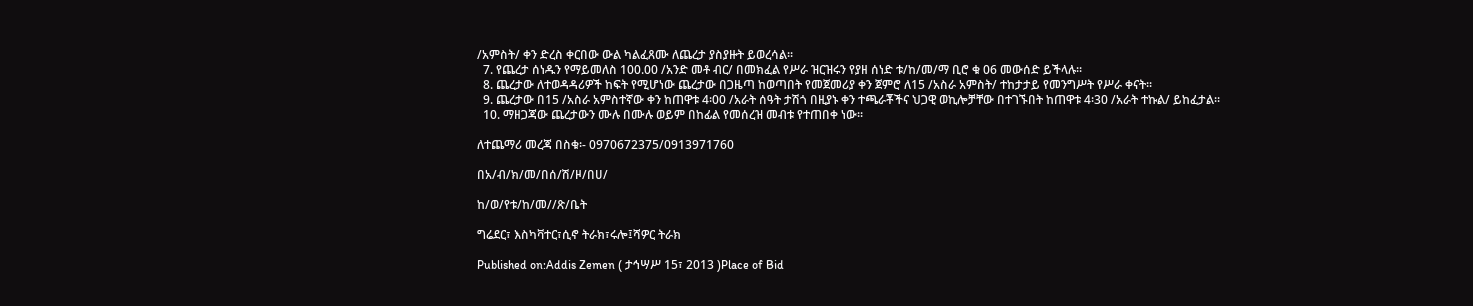/አምስት/ ቀን ድረስ ቀርበው ውል ካልፈጸሙ ለጨረታ ያስያዙት ይወረሳል፡፡
  7. የጨረታ ሰነዱን የማይመለስ 100.00 /አንድ መቶ ብር/ በመክፈል የሥራ ዝርዝሩን የያዘ ሰነድ ቱ/ከ/መ/ማ ቢሮ ቁ 06 መውሰድ ይችላሉ፡፡
  8. ጨረታው ለተወዳዳሪዎች ከፍት የሚሆነው ጨረታው በጋዜጣ ከወጣበት የመጀመሪያ ቀን ጀምሮ ለ15 /አስራ አምስት/ ተከታታይ የመንግሥት የሥራ ቀናት፡፡
  9. ጨረታው በ15 /አስራ አምስተኛው ቀን ከጠዋቱ 4፡00 /አራት ሰዓት ታሽጎ በዚያኑ ቀን ተጫራቾችና ህጋዊ ወኪሎቻቸው በተገኙበት ከጠዋቱ 4፡30 /አራት ተኩል/ ይከፈታል፡፡
  10. ማዘጋጃው ጨረታውን ሙሉ በሙሉ ወይም በከፊል የመሰረዝ መብቱ የተጠበቀ ነው፡፡

ለተጨማሪ መረጃ በስቁ፡- 0970672375/0913971760

በአ/ብ/ክ/መ/በሰ/ሽ/ዞ/በሀ/

ከ/ወ/የቱ/ከ/መ//ጽ/ቤት

ግሬደር፣ እስካቫተር፣ሲኖ ትራክ፣ሩሎ፤ሻዎር ትራክ

Published on:Addis Zemen ( ታኅሣሥ 15፣ 2013 )Place of Bid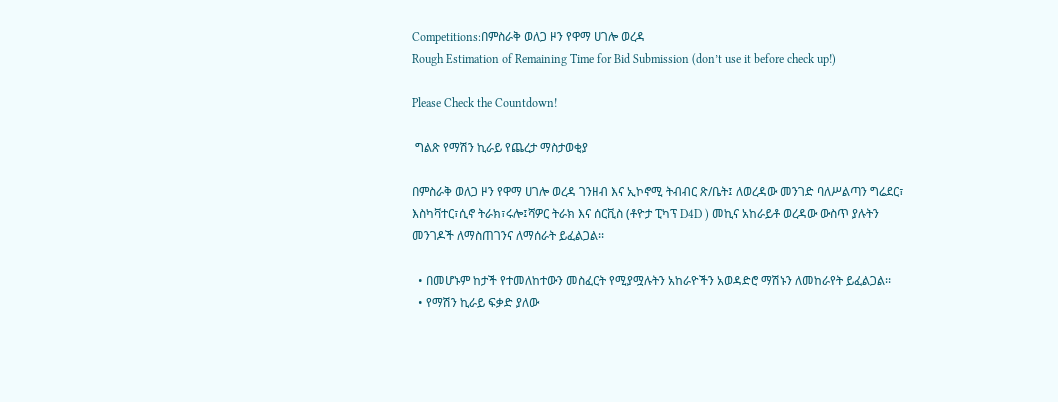Competitions:በምስራቅ ወለጋ ዞን የዋማ ሀገሎ ወረዳ
Rough Estimation of Remaining Time for Bid Submission (don’t use it before check up!)

Please Check the Countdown!

 ግልጽ የማሽን ኪራይ የጨረታ ማስታወቂያ

በምስራቅ ወለጋ ዞን የዋማ ሀገሎ ወረዳ ገንዘብ እና ኢኮኖሚ ትብብር ጽ/ቤት፤ ለወረዳው መንገድ ባለሥልጣን ግሬደር፣ እስካቫተር፣ሲኖ ትራክ፣ሩሎ፤ሻዎር ትራክ እና ሰርቪስ (ቶዮታ ፒካፕ D4D ) መኪና አከራይቶ ወረዳው ውስጥ ያሉትን መንገዶች ለማስጠገንና ለማሰራት ይፈልጋል፡፡

  • በመሆኑም ከታች የተመለከተውን መስፈርት የሚያሟሉትን አከራዮችን አወዳድሮ ማሽኑን ለመከራየት ይፈልጋል፡፡
  • የማሽን ኪራይ ፍቃድ ያለው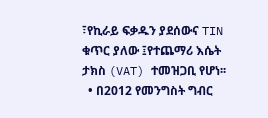፣የኪራይ ፍቃዱን ያደሰውና TIN ቁጥር ያለው ፤የተጨማሪ እሴት ታክስ (VAT) ተመዝጋቢ የሆነ፡፡
  • በ2012 የመንግስት ግብር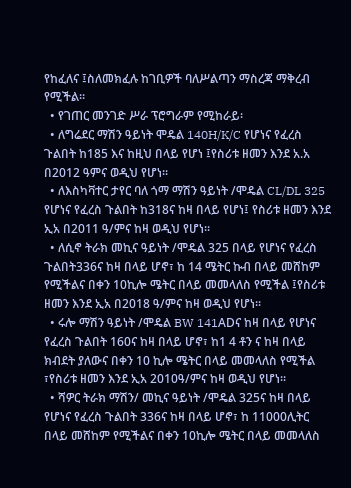የከፈለና ፤ስለመክፈሉ ከገቢዎች ባለሥልጣን ማስረጃ ማቅረብ የሚችል፡፡
  • የገጠር መንገድ ሥራ ፕሮግራም የሚከራይ፡
  • ለግሬደር ማሽን ዓይነት ሞዴል 140H/K/C የሆነና የፈረስ ጉልበት ከ185 እና ከዚህ በላይ የሆነ ፤የስሪቱ ዘመን እንደ አ.አ በ2012 ዓምና ወዲህ የሆነ፡፡
  • ለእስካቫተር ታየር ባለ ጎማ ማሽን ዓይነት /ሞዴል CL/DL 325 የሆነና የፈረስ ጉልበት ከ318ና ከዛ በላይ የሆነ፤ የስሪቱ ዘመን እንደ ኢአ በ2011 ዓ/ምና ከዛ ወዲህ የሆነ፡፡
  • ለሲኖ ትራክ መኪና ዓይነት /ሞዴል 325 በላይ የሆነና የፈረስ  ጉልበት336ና ከዛ በላይ ሆኖ፣ ከ 14 ሜትር ኩብ በላይ መሸከም የሚችልና በቀን 10ኪሎ ሜትር በላይ መመላለስ የሚችል ፤የስሪቱ ዘመን እንደ ኢአ በ2018 ዓ/ምና ከዛ ወዲህ የሆነ፡፡
  • ሩሎ ማሽን ዓይነት /ሞዴል BW 141ADና ከዛ በላይ የሆነና የፈረስ ጉልበት 160ና ከዛ በላይ ሆኖ፣ ከ1 4 ቶን ና ከዛ በላይ ክብደት ያለውና በቀን 10 ኪሎ ሜትር በላይ መመላለስ የሚችል ፣የስሪቱ ዘመን እንደ ኢአ 2010ዓ/ምና ከዛ ወዲህ የሆነ፡፡
  • ሻዎር ትራክ ማሽን/ መኪና ዓይነት /ሞዴል 325ና ከዛ በላይ  የሆነና የፈረስ ጉልበት 336ና ከዛ በላይ ሆኖ፣ ከ 11000ሊትር በላይ መሸከም የሚችልና በቀን 10ኪሎ ሜትር በላይ መመላለስ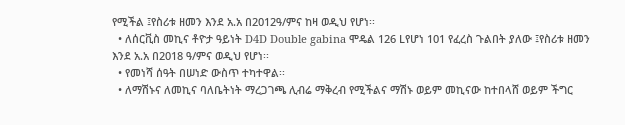የሚችል ፤የስሪቱ ዘመን እንደ አ.አ በ2012ዓ/ምና ከዛ ወዲህ የሆነ፡፡
  • ለሰርቪስ መኪና ቶዮታ ዓይነት D4D Double gabina ሞዴል 126 Lየሆነ 101 የፈረስ ጉልበት ያለው ፤የስሪቱ ዘመን እንደ አ.አ በ2018 ዓ/ምና ወዲህ የሆነ፡፡
  • የመነሻ ሰዓት በሠነድ ውስጥ ተካተዋል፡፡
  • ለማሽኑና ለመኪና ባለቤትነት ማረጋገጫ ሊብሬ ማቅረብ የሚችልና ማሽኑ ወይም መኪናው ከተበላሸ ወይም ችግር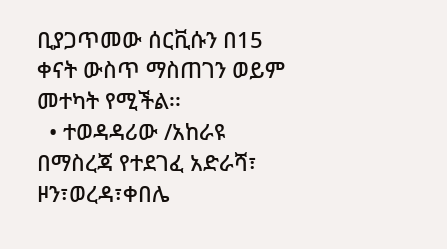ቢያጋጥመው ሰርቪሱን በ15 ቀናት ውስጥ ማስጠገን ወይም መተካት የሚችል፡፡
  • ተወዳዳሪው /አከራዩ በማስረጃ የተደገፈ አድራሻ፣ ዞን፣ወረዳ፣ቀበሌ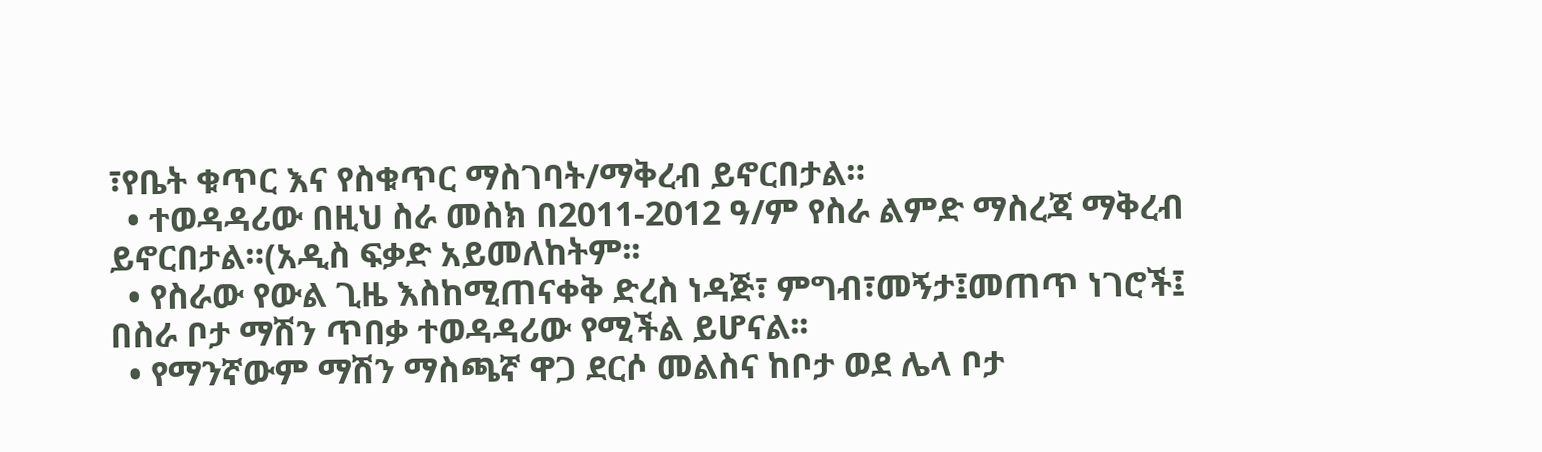፣የቤት ቁጥር እና የስቁጥር ማስገባት/ማቅረብ ይኖርበታል።
  • ተወዳዳሪው በዚህ ስራ መስክ በ2011-2012 ዓ/ም የስራ ልምድ ማስረጃ ማቅረብ ይኖርበታል።(አዲስ ፍቃድ አይመለከትም፡፡
  • የስራው የውል ጊዜ እስከሚጠናቀቅ ድረስ ነዳጅ፣ ምግብ፣መኝታ፤መጠጥ ነገሮች፤ በስራ ቦታ ማሽን ጥበቃ ተወዳዳሪው የሚችል ይሆናል፡፡
  • የማንኛውም ማሽን ማስጫኛ ዋጋ ደርሶ መልስና ከቦታ ወደ ሌላ ቦታ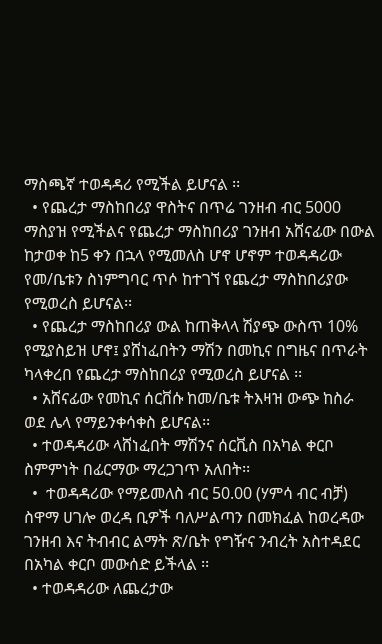ማስጫኛ ተወዳዳሪ የሚችል ይሆናል ፡፡
  • የጨረታ ማስከበሪያ ዋስትና በጥሬ ገንዘብ ብር 5000 ማስያዝ የሚችልና የጨረታ ማስከበሪያ ገንዘብ አሸናፊው በውል ከታወቀ ከ5 ቀን በኋላ የሚመለስ ሆኖ ሆኖም ተወዳዳሪው የመ/ቤቱን ስነምግባር ጥሶ ከተገኘ የጨረታ ማስከበሪያው የሚወረስ ይሆናል፡፡
  • የጨረታ ማስከበሪያ ውል ከጠቅላላ ሽያጭ ውስጥ 10% የሚያስይዝ ሆኖ፤ ያሸነፈበትን ማሽን በመኪና በግዜና በጥራት ካላቀረበ የጨረታ ማስከበሪያ የሚወረስ ይሆናል ፡፡
  • አሸናፊው የመኪና ሰርቨሱ ከመ/ቤቱ ትእዛዝ ውጭ ከስራ ወደ ሌላ የማይንቀሳቀስ ይሆናል፡፡
  • ተወዳዳሪው ላሸነፈበት ማሽንና ሰርቪስ በአካል ቀርቦ ስምምነት በፊርማው ማረጋገጥ አለበት፡፡
  •  ተወዳዳሪው የማይመለስ ብር 50.00 (ሃምሳ ብር ብቻ) ስዋማ ሀገሎ ወረዳ ቢዎች ባለሥልጣን በመክፈል ከወረዳው ገንዘብ እና ትብብር ልማት ጽ/ቤት የግዥና ንብረት አስተዳደር በአካል ቀርቦ መውሰድ ይችላል ፡፡
  • ተወዳዳሪው ለጨረታው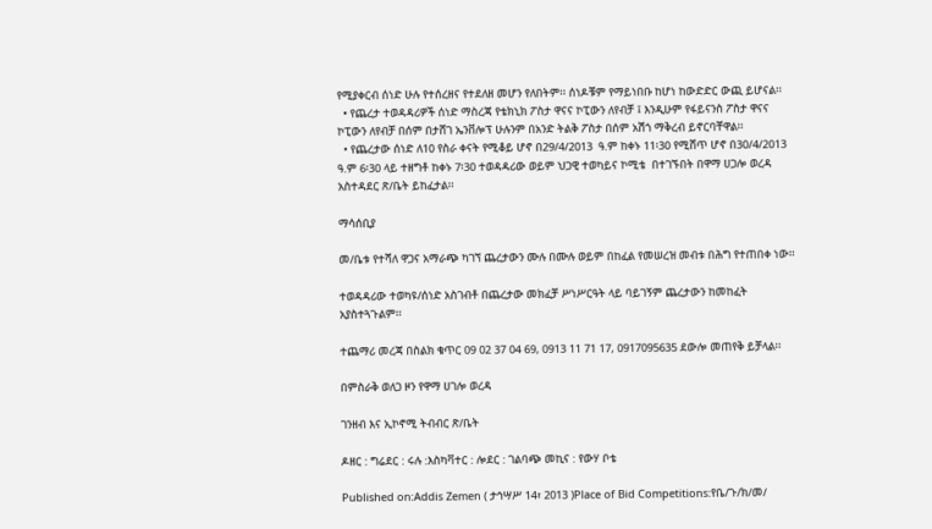የሚያቀርብ ሰነድ ሁሉ የተሰረዘና የተደለዘ መሆን የለበትም፡፡ ሰነዶቹም የማይነበቡ ከሆነ ከውድድር ውጪ ይሆናል፡፡
  • የጨረታ ተወዳዳሪዎች ሰነድ ማስረጃ የቴክኒክ ፖስታ ዋናና ኮፒውን ለየብቻ ፤ እንዲሁም የፋይናንስ ፖስታ ዋናና ኮፒውን ለየብቻ በሰም በታሸገ ኤንቨሎፕ ሁሉንም በአንድ ትልቅ ፖስታ በሰም አሽጎ ማቅረብ ይኖርባቸዋል፡፡
  • የጨረታው ሰነድ ለ10 የስራ ቀናት የሚቆይ ሆኖ በ29/4/2013  ዓ.ም ከቀኑ 11፡30 የሚሸጥ ሆኖ በ30/4/2013 ዓ.ም 6፡30 ላይ ተዘግቶ ከቀኑ 7፡30 ተወዳዳሪው ወይም ህጋዊ ተወካይና ኮሚቴ  በተገኙበት በዋማ ሀጋሎ ወረዳ አስተዳደር ጽ/ቤት ይከፈታል፡፡

ማሳሰቢያ

መ/ቤቱ የተሻለ ዋጋና አማራጭ ካገኘ ጨረታውን ሙሉ በሙሉ ወይም በከፈል የመሠረዝ መብቱ በሕግ የተጠበቀ ነው፡፡

ተወዳዳሪው ተወካዩ/ሰነድ አስገብቶ በጨረታው መክፈቻ ሥነሥርዓት ላይ ባይገኝም ጨረታውን ከመከፈት አያስተጓጉልም፡፡

ተጨማሪ መረጃ በስልክ ቁጥር 09 02 37 04 69, 0913 11 71 17, 0917095635 ደውሎ መጠየቅ ይቻላል፡፡

በምስራቅ ወለጋ ዞን የዋማ ሀገሎ ወረዳ

ገንዘብ እና ኢኮኖሚ ትብብር ጽ/ቤት

ዶዘር : ግሬደር : ሩሉ :እስካቫተር : ሎደር : ገልባጭ መኪና : የውሃ ቦቴ

Published on:Addis Zemen ( ታኅሣሥ 14፣ 2013 )Place of Bid Competitions:የቤ/ጉ/ክ/መ/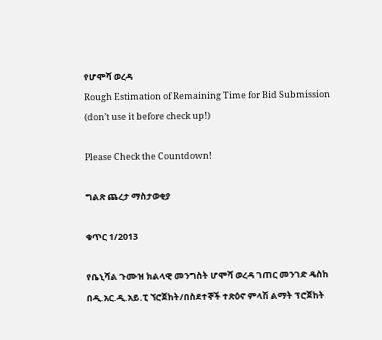የሆሞሻ ወረዳ
Rough Estimation of Remaining Time for Bid Submission (don’t use it before check up!)

Please Check the Countdown!

ግልጽ ጨረታ ማስታወቂያ

ቁጥር 1/2013

የቤኒሻል ጉሙዝ ክልላዊ መንግስት ሆሞሻ ወረዳ ገጠር መንገድ ዴስከ በዲ.አር.ዲ.አይ.ፒ ኘሮጀከት/በስደተኞች ተጽዕኖ ምላሽ ልማት ፕሮጀከት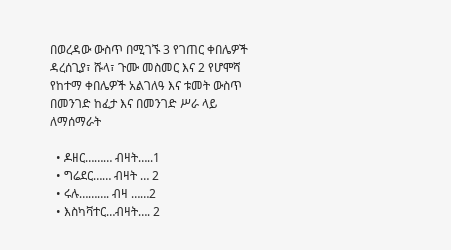በወረዳው ውስጥ በሚገኙ 3 የገጠር ቀበሌዎች ዳረሰጊያ፣ ሹላ፣ ጉሙ መስመር እና 2 የሆሞሻ የከተማ ቀበሌዎች አልገለዓ እና ቱመት ውስጥ በመንገድ ከፈታ እና በመንገድ ሥራ ላይ ለማሰማራት

  • ዶዘር……… ብዛት…..1
  • ግሬደር…… ብዛት … 2
  • ሩሉ………. ብዛ ……2
  • እስካቫተር…ብዛት…. 2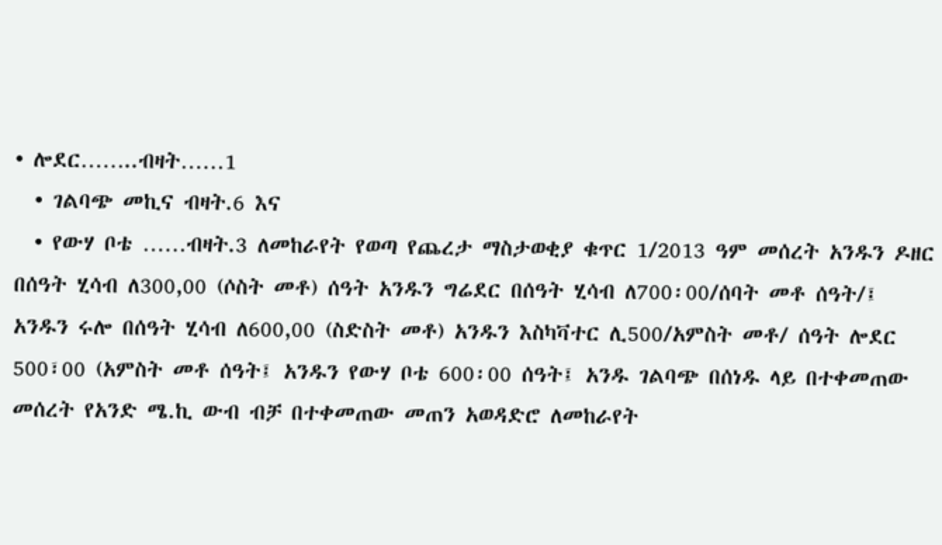• ሎደር……..ብዛት……1
  • ገልባጭ መኪና ብዛት.6 እና
  • የውሃ ቦቴ ……ብዛት.3 ለመከራየት የወጣ የጨረታ ማስታወቂያ ቁጥር 1/2013 ዓም መሰረት አንዱን ዶዘር በሰዓት ሂሳብ ለ300,00 (ሶስት መቶ) ሰዓት አንዱን ግሬደር በሰዓት ሂሳብ ለ700፡00/ሰባት መቶ ሰዓት/፤ አንዱን ሩሎ በሰዓት ሂሳብ ለ600,00 (ስድስት መቶ) አንዱን እስካቫተር ሊ500/አምስት መቶ/ ሰዓት ሎደር 500፣00 (አምስት መቶ ሰዓት፤ አንዱን የውሃ ቦቴ 600፡00 ሰዓት፤ አንዱ ገልባጭ በሰነዱ ላይ በተቀመጠው መሰረት የአንድ ሜ.ኪ ውብ ብቻ በተቀመጠው መጠን አወዳድሮ ለመከራየት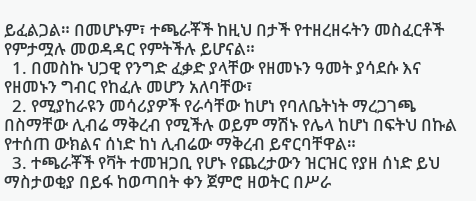ይፈልጋል። በመሆኑም፣ ተጫራቾች ከዚህ በታች የተዘረዘሩትን መስፈርቶች የምታሟሉ መወዳዳር የምትችሉ ይሆናል።
  1. በመስኩ ህጋዊ የንግድ ፈቃድ ያላቸው የዘመኑን ዓመት ያሳደሱ እና የዘመኑን ግብር የከፈሉ መሆን አለባቸው፣
  2. የሚያከራዩን መሳሪያዎች የራሳቸው ከሆነ የባለቤትነት ማረጋገጫ በስማቸው ሊብሬ ማቅረብ የሚችሉ ወይም ማሽኑ የሌላ ከሆነ በፍትህ በኩል የተሰጠ ውክልና ሰነድ ከነ ሊብሬው ማቅረብ ይኖርባቸዋል።
  3. ተጫራቾች የቫት ተመዝጋቢ የሆኑ የጨረታውን ዝርዝር የያዘ ሰነድ ይህ ማስታወቂያ በይፋ ከወጣበት ቀን ጀምሮ ዘወትር በሥራ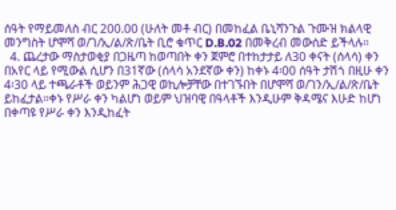ሰዓት የማይመለስ ብር 200.00 (ሁለት መቶ ብር) በመከፈል ቤኒሻንጉል ጉሙዝ ክልላዊ መንግስት ሆሞሻ ወ/ገ/ኢ/ል/ጽ/ቤት ቢሮ ቁጥር D.B.02 በመቅረብ መውሰድ ይችላሉ።
  4. ጨረታው ማስታወቂያ በጋዜጣ ከወጣበት ቀን ጀምሮ በተከታታይ ለ30 ቀናት (ሰላሳ) ቀን በአየር ላይ የሚውል ሲሆን በ31ኛው (ሰላሳ አንደኛው ቀን) ከቀኑ 4፡00 ሰዓት ታሽጎ በዚሁ ቀን 4፡30 ላይ ተጫራቶች ወይንም ሕጋዊ ወኪሎቻቸው በተገኙበት በሆሞሻ ወ/ገን/ኢ/ል/ጽ/ቤት ይከፈታል።ቀኑ የሥራ ቀን ካልሆነ ወይም ህዝባዊ በዓላቶች እንዲሁም ቅዳሜና እሁድ ከሆነ በቀጣዩ የሥራ ቀን እንዲከፈት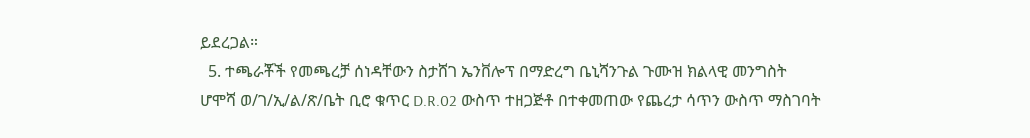ይደረጋል።
  5. ተጫራቾች የመጫረቻ ሰነዳቸውን ስታሸገ ኤንቨሎፕ በማድረግ ቤኒሻንጉል ጉሙዝ ክልላዊ መንግስት ሆሞሻ ወ/ገ/ኢ/ል/ጽ/ቤት ቢሮ ቁጥር D.R.02 ውስጥ ተዘጋጅቶ በተቀመጠው የጨረታ ሳጥን ውስጥ ማስገባት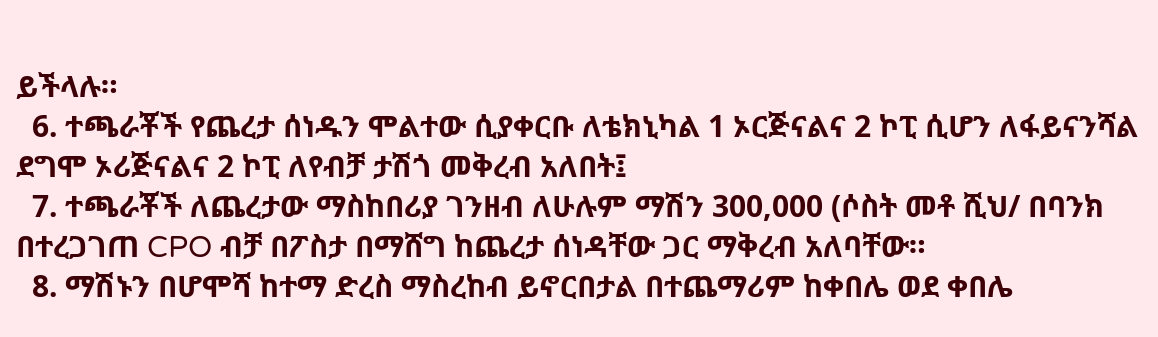ይችላሉ።
  6. ተጫራቾች የጨረታ ሰነዱን ሞልተው ሲያቀርቡ ለቴክኒካል 1 ኦርጅናልና 2 ኮፒ ሲሆን ለፋይናንሻል ደግሞ ኦሪጅናልና 2 ኮፒ ለየብቻ ታሽጎ መቅረብ አለበት፤
  7. ተጫራቾች ለጨረታው ማስከበሪያ ገንዘብ ለሁሉም ማሽን 300,000 (ሶስት መቶ ሺህ/ በባንክ በተረጋገጠ CPO ብቻ በፖስታ በማሸግ ከጨረታ ሰነዳቸው ጋር ማቅረብ አለባቸው።
  8. ማሽኑን በሆሞሻ ከተማ ድረስ ማስረከብ ይኖርበታል በተጨማሪም ከቀበሌ ወደ ቀበሌ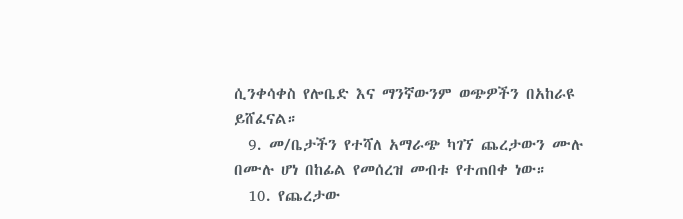ሲንቀሳቀስ የሎቤድ እና ማንኛውንም ወጭዎችን በአከራዩ ይሸፈናል።
  9. መ/ቤታችን የተሻለ አማራጭ ካገኘ ጨረታውን ሙሉ በሙሉ ሆነ በከፊል የመሰረዝ መብቱ የተጠበቀ ነው።
  10. የጨረታው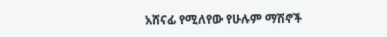አሸናፊ የሚለየው የሁሉም ማሽኖች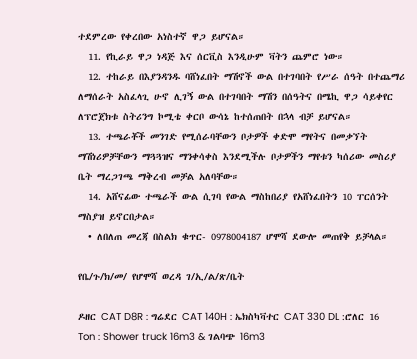ተደምረው የቀረበው አነስተኛ ዋጋ ይሆናል።
  11. የኪራይ ዋጋ ነዳጅ እና ሰርቪስ እንዲሁም ቫትን ጨምሮ ነው።
  12. ተከራይ በእያንዳንዱ ባሸነፈበት ማሽኖች ውል በተገባበት የሥራ ሰዓት በተጨማሪ ለማሰራት አስፈላጊ ሁኖ ሊገኝ ውል በተገባበት ማሽን በሰዓትና በሜኪ ዋጋ ሳይቀየር ለፕሮጀክቱ ስትሪንግ ኮሚቴ ቀርቦ ውሳኔ ከተሰጠበት በኋላ ብቻ ይሆናል።
  13. ተጫራቾች መንገድ የሚሰራባቸውን ቦታዎች ቀድሞ ማየትና በመቃኘት ማሽነሪዎቻቸውን ማጓጓዝና ማንቀሳቀስ እንደሚችሉ ቦታዎችን ማየቱን ካሰሪው መስሪያ ቤት ማረጋገጫ ማቅረብ መቻል አለባቸው።
  14. አሸናፊው ተጫራች ውል ሲገባ የውል ማስከበሪያ የአሸነፈበትን 10 ፐርሰንት ማስያዝ ይኖርበታል።
  • ለበለጠ መረጃ በስልክ ቁጥር- 0978004187 ሆሞሻ ደውሎ መጠየቅ ይቻላል።

የቤ/ጉ/ክ/መ/ የሆሞሻ ወረዳ ገ/ኢ/ል/ጽ/ቤት

ዶዘር CAT D8R : ግሬደር CAT 140H : ኤክስካቫተር CAT 330 DL :ሮለር 16 Ton : Shower truck 16m3 & ገልባጭ 16m3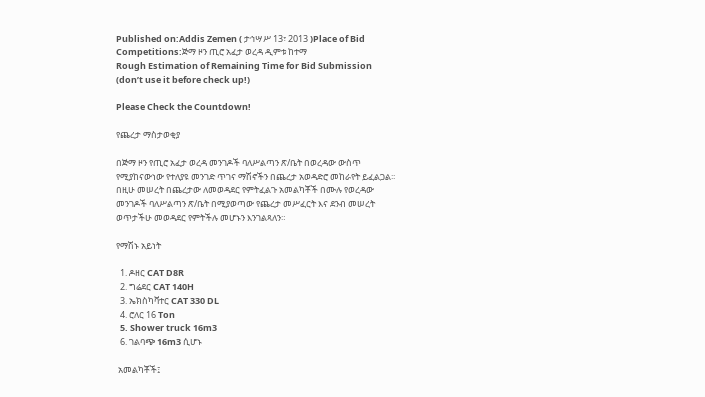Published on:Addis Zemen ( ታኅሣሥ 13፣ 2013 )Place of Bid Competitions:ጅማ ዞን ጢሮ አፈታ ወረዳ ዲምቱ ከተማ
Rough Estimation of Remaining Time for Bid Submission (don’t use it before check up!)

Please Check the Countdown!

የጨረታ ማስታወቂያ

በጅማ ዞን የጢሮ አፈታ ወረዳ መንገዶች ባለሥልጣን ጽ/ቤት በወረዳው ውስጥ የሚያከናውነው የተለያዩ መንገድ ጥገና ማሽኖችን በጨረታ አወዳድሮ መከራየት ይፈልጋል፡፡ በዚሁ መሠረት በጨረታው ለመወዳደር የምትፈልጉ አመልካቾች በሙሉ የወረዳው መንገዶች ባለሥልጣን ጽ/ቤት በሚያወጣው የጨረታ መሥፈርት እና ደንብ መሠረት ወጥታችሁ መወዳደር የምትችሉ መሆኑን እንገልጻለን።

የማሽኑ አይነት

  1. ዶዘር CAT D8R
  2. ግሬደር CAT 140H
  3. ኤክስካቫተር CAT 330 DL
  4. ሮለር 16 Ton
  5. Shower truck 16m3
  6. ገልባጭ 16m3 ሲሆኑ

 አመልካቾች፤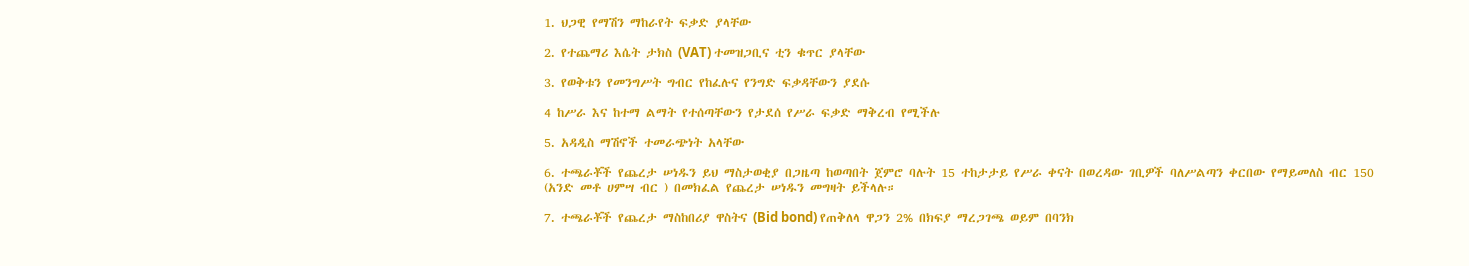1. ህጋዊ የማሽን ማከራየት ፍቃድ ያላቸው

2. የተጨማሪ እሴት ታክስ (VAT) ተመዝጋቢና ቲን ቁጥር ያላቸው

3. የወቅቱን የመንግሥት ግብር የከፈሉና የንግድ ፍቃዳቸውን ያደሱ

4 ከሥራ እና ከተማ ልማት የተሰጣቸውን የታደሰ የሥራ ፍቃድ ማቅረብ የሚችሉ

5. አዳዲስ ማሽኖች ተመራጭነት አላቸው

6. ተጫራቾች የጨረታ ሠነዱን ይህ ማስታወቂያ በጋዜጣ ከወጣበት ጀምሮ ባሉት 15 ተከታታይ የሥራ ቀናት በወረዳው ገቢዎች ባለሥልጣን ቀርበው የማይመለስ ብር 150 (አንድ መቶ ሀምሣ ብር ) በመክፈል የጨረታ ሠነዱን መግዛት ይችላሉ።

7. ተጫራቾች የጨረታ ማስከበሪያ ዋስትና (Bid bond) የጠቅለላ ዋጋን 2% በክፍያ ማረጋገጫ ወይም በባንክ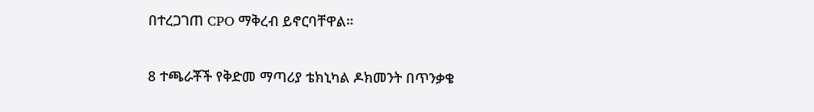በተረጋገጠ CPO ማቅረብ ይኖርባቸዋል።

8 ተጫራቾች የቅድመ ማጣሪያ ቴክኒካል ዶክመንት በጥንቃቄ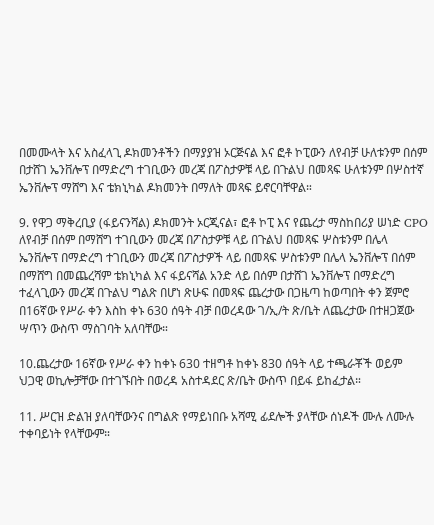በመሙላት እና አስፈላጊ ዶክመንቶችን በማያያዝ ኦርጅናል እና ፎቶ ኮፒውን ለየብቻ ሁለቱንም በሰም በታሸገ ኤንቨሎፕ በማድረግ ተገቢውን መረጃ በፖስታዎቹ ላይ በጉልህ በመጻፍ ሁለቱንም በሦስተኛ ኤንቨሎፕ ማሸግ እና ቴክኒካል ዶክመንት በማለት መጻፍ ይኖርባቸዋል።

9. የዋጋ ማቅረቢያ (ፋይናንሻል) ዶክመንት ኦርጂናል፣ ፎቶ ኮፒ እና የጨረታ ማስከበሪያ ሠነድ CPO ለየብቻ በሰም በማሸግ ተገቢውን መረጃ በፖስታዎቹ ላይ በጉልህ በመጻፍ ሦስቱንም በሌላ ኤንቨሎፕ በማድረግ ተገቢውን መረጃ በፖስታዎች ላይ በመጻፍ ሦስቱንም በሌላ ኤንቨሎፕ በሰም በማሸግ በመጨረሻም ቴክኒካል እና ፋይናሻል አንድ ላይ በሰም በታሸገ ኤንቨሎፕ በማድረግ ተፈላጊውን መረጃ በጉልህ ግልጽ በሆነ ጽሁፍ በመጻፍ ጨረታው በጋዜጣ ከወጣበት ቀን ጀምሮ በ16ኛው የሥራ ቀን እስከ ቀኑ 630 ሰዓት ብቻ በወረዳው ገ/ኢ/ት ጽ/ቤት ለጨረታው በተዘጋጀው ሣጥን ውስጥ ማስገባት አለባቸው።

10.ጨረታው 16ኛው የሥራ ቀን ከቀኑ 630 ተዘግቶ ከቀኑ 830 ሰዓት ላይ ተጫራቾች ወይም ህጋዊ ወኪሎቻቸው በተገኙበት በወረዳ አስተዳደር ጽ/ቤት ውስጥ በይፋ ይከፈታል።

11. ሥርዝ ድልዝ ያለባቸውንና በግልጽ የማይነበቡ አሻሚ ፊደሎች ያላቸው ሰነዶች ሙሉ ለሙሉ ተቀባይነት የላቸውም።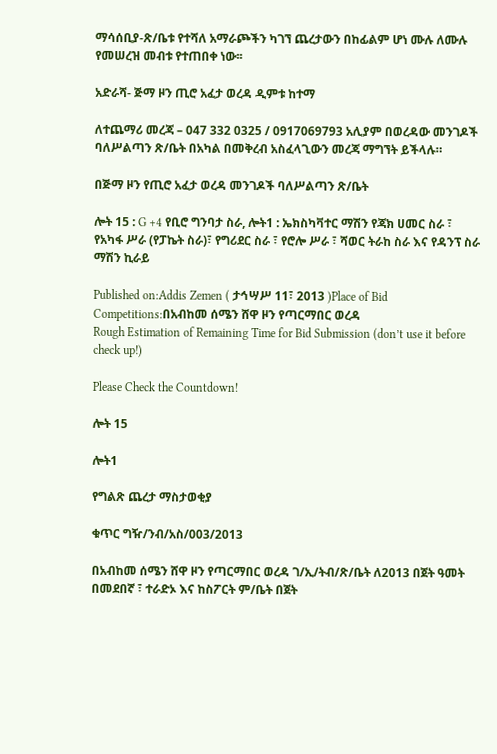ማሳሰቢያ-ጽ/ቤቱ የተሻለ አማራጮችን ካገኘ ጨረታውን በከፊልም ሆነ ሙሉ ለሙሉ የመሠረዝ መብቱ የተጠበቀ ነው፡፡

አድራሻ- ጅማ ዞን ጢሮ አፈታ ወረዳ ዲምቱ ከተማ

ለተጨማሪ መረጃ – 047 332 0325 / 0917069793 አሊያም በወረዳው መንገዶች ባለሥልጣን ጽ/ቤት በአካል በመቅረብ አስፈላጊውን መረጃ ማግኘት ይችላሉ።

በጅማ ዞን የጢሮ አፈታ ወረዳ መንገዶች ባለሥልጣን ጽ/ቤት

ሎት 15 : G +4 የቢሮ ግንባታ ስራ, ሎት1 : ኤክስካቫተር ማሽን የጃክ ሀመር ስራ ፣ የአካፋ ሥራ (የፓኬት ስራ)፣ የግሪደር ስራ ፣ የሮሎ ሥራ ፣ ሻወር ትራከ ስራ እና የዳንፕ ስራ ማሽን ኪራይ

Published on:Addis Zemen ( ታኅሣሥ 11፣ 2013 )Place of Bid Competitions:በአብከመ ሰሜን ሸዋ ዞን የጣርማበር ወረዳ
Rough Estimation of Remaining Time for Bid Submission (don’t use it before check up!)

Please Check the Countdown!

ሎት 15

ሎት1

የግልጽ ጨረታ ማስታወቂያ

ቁጥር ግዥ/ንብ/አስ/003/2013

በአብከመ ሰሜን ሸዋ ዞን የጣርማበር ወረዳ ገ/ኢ/ትብ/ጽ/ቤት ለ2013 በጀት ዓመት በመደበኛ ፣ ተራድኦ እና ከስፖርት ም/ቤት በጀት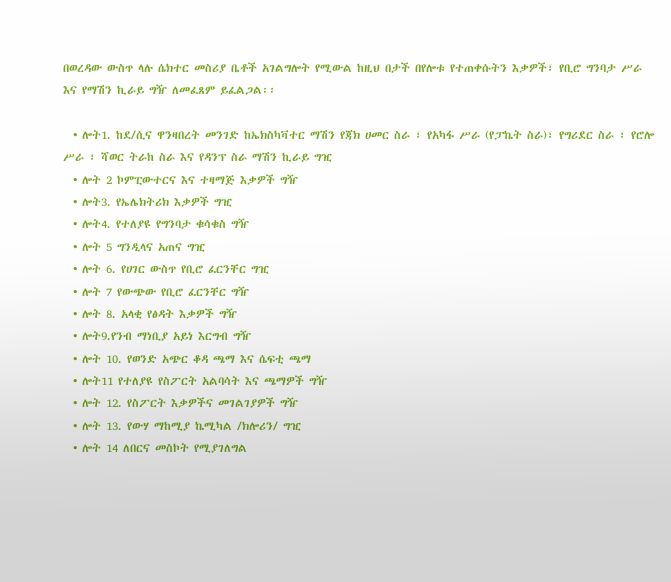በወረዳው ውስጥ ላሉ ሴክተር መስሪያ ቤቶች አገልግሎት የሚውል ከዚህ በታች በየሎቱ የተጠቀሱትን እቃዎች፣ የቢሮ ግንባታ ሥራ እና የማሽን ኪራይ ግዥ ለመፈጸም ይፈልጋል፡፡

  • ሎት1. ከደ/ሲና ዋንዛበረት መንገድ ከኤክስካቫተር ማሽን የጃክ ሀመር ስራ ፣ የአካፋ ሥራ (የፓኬት ስራ)፣ የግሪደር ስራ ፣ የሮሎ ሥራ ፣ ሻወር ትራከ ስራ እና የዳንፕ ስራ ማሽን ኪራይ ግዢ
  • ሎት 2 ኮምፒውተርና እና ተዛማጅ እቃዎች ግዥ
  • ሎት3. የኤሌክትሪክ እቃዎች ግዢ
  • ሎት4. የተለያዩ የግንባታ ቁሳቁስ ግዥ
  • ሎት 5 ግንዲላና አጠና ግዢ
  • ሎት 6. የሀገር ውስጥ የቢሮ ፈርንቸር ግዢ
  • ሎት 7 የውጭው የቢሮ ፈርንቸር ግዥ
  • ሎት 8. አላቂ የፅዳት እቃዎች ግዥ
  • ሎት9.የንብ ማነቢያ አይነ እርግብ ግዥ
  • ሎት 10. የወንድ አጭር ቆዳ ጫማ እና ሴፍቲ ጫማ
  • ሎት11 የተለያዩ የስፖርት አልባሳት እና ጫማዎች ግዥ
  • ሎት 12. የስፖርት እቃዎችና መገልገያዎች ግዥ
  • ሎት 13. የውሃ ማከሚያ ኬሚካል /ክሎሪን/ ግዢ
  • ሎት 14 ለበርና መስኮት የሚያገለግል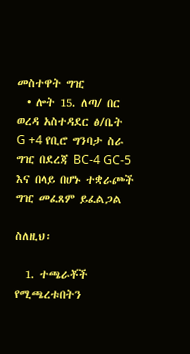መስተዋት ግዢ
  • ሎት 15. ለጣ/ በር ወረዳ አስተዳደር ፅ/ቤት G +4 የቢሮ ግንባታ ስራ ግዢ በደረጃ BC-4 GC-5 እና በላይ በሆኑ ተቋራጮች ግዢ መፈጸም ይፈልጋል

ስለዚህ፡

  1. ተጫራቾች የሚጫረቱበትን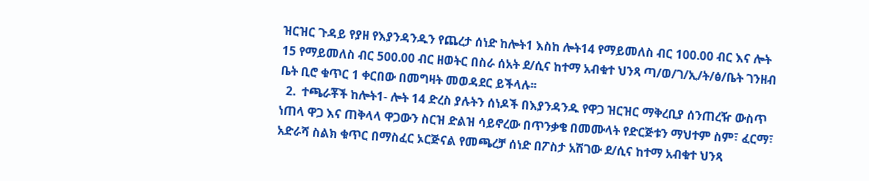ዝርዝር ጉዳይ የያዘ የእያንዳንዱን የጨረታ ሰነድ ከሎት1 እስከ ሎት14 የማይመለስ ብር 100.00 ብር እና ሎት 15 የማይመለስ ብር 500.00 ብር ዘወትር በስራ ሰአት ደ/ሲና ከተማ አብቁተ ህንጻ ጣ/ወ/ገ/ኢ/ት/ፅ/ቤት ገንዘብ ቤት ቢሮ ቁጥር 1 ቀርበው በመግዛት መወዳደር ይችላሉ፡፡
  2.  ተጫራቾች ከሎት1- ሎት 14 ድረስ ያሉትን ሰነዶች በእያንዳንዱ የዋጋ ዝርዝር ማቅረቢያ ሰንጠረዥ ውስጥ ነጠላ ዋጋ እና ጠቅላላ ዋጋውን ስርዝ ድልዝ ሳይኖረው በጥንቃቄ በመሙላት የድርጅቱን ማህተም ስም፣ ፈርማ፣ አድራሻ ስልክ ቁጥር በማስፈር ኦርጅናል የመጫረቻ ሰነድ በፖስታ አሽገው ደ/ሲና ከተማ አብቁተ ህንጻ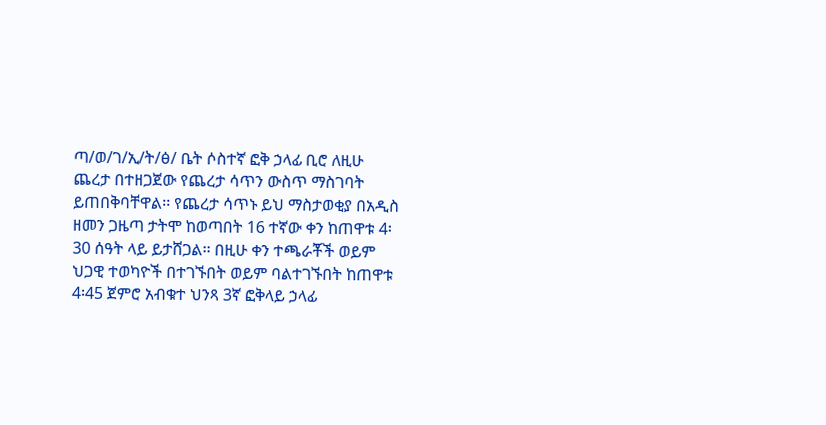ጣ/ወ/ገ/ኢ/ት/ፅ/ ቤት ሶስተኛ ፎቅ ኃላፊ ቢሮ ለዚሁ ጨረታ በተዘጋጀው የጨረታ ሳጥን ውስጥ ማስገባት ይጠበቅባቸዋል፡፡ የጨረታ ሳጥኑ ይህ ማስታወቂያ በአዲስ ዘመን ጋዜጣ ታትሞ ከወጣበት 16 ተኛው ቀን ከጠዋቱ 4፡30 ሰዓት ላይ ይታሸጋል፡፡ በዚሁ ቀን ተጫራቾች ወይም ህጋዊ ተወካዮች በተገኙበት ወይም ባልተገኙበት ከጠዋቱ 4፡45 ጀምሮ አብቁተ ህንጻ 3ኛ ፎቅላይ ኃላፊ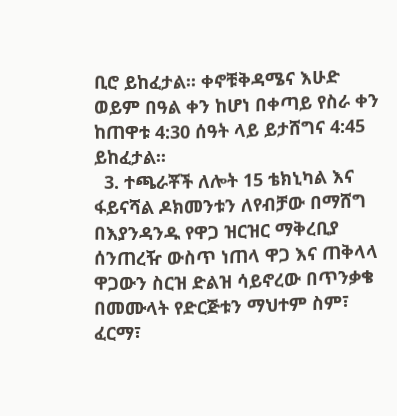ቢሮ ይከፈታል፡፡ ቀኖቹቅዳሜና እሁድ ወይም በዓል ቀን ከሆነ በቀጣይ የስራ ቀን ከጠዋቱ 4:30 ሰዓት ላይ ይታሸግና 4:45 ይከፈታል፡፡
  3. ተጫራቾች ለሎት 15 ቴክኒካል እና ፋይናሻል ዶክመንቱን ለየብቻው በማሸግ በእያንዳንዱ የዋጋ ዝርዝር ማቅረቢያ ሰንጠረዥ ውስጥ ነጠላ ዋጋ እና ጠቅላላ ዋጋውን ስርዝ ድልዝ ሳይኖረው በጥንቃቄ በመሙላት የድርጅቱን ማህተም ስም፣ ፈርማ፣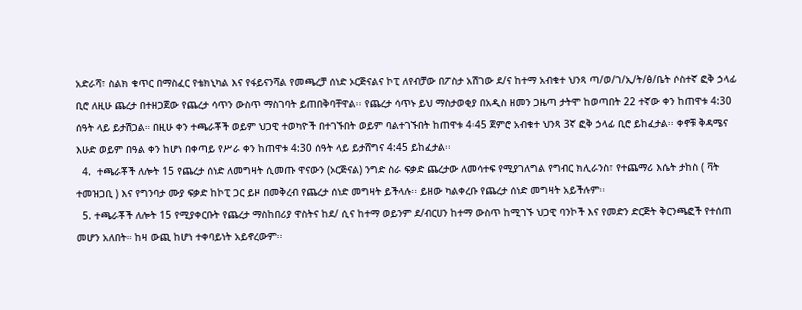አድራሻ፣ ስልክ ቁጥር በማስፈር የቴክኒካል እና የፋይናንሻል የመጫረቻ ሰነድ ኦርጅናልና ኮፒ ለየብቻው በፖስታ አሽገው ደ/ና ከተማ አብቁተ ህንጻ ጣ/ወ/ገ/ኢ/ት/ፅ/ቤት ሶስተኛ ፎቅ ኃላፊ ቢሮ ለዚሁ ጨረታ በተዘጋጀው የጨረታ ሳጥን ውስጥ ማስገባት ይጠበቅባቸዋል፡፡ የጨረታ ሳጥኑ ይህ ማስታወቂያ በአዲስ ዘመን ጋዜጣ ታትሞ ከወጣበት 22 ተኛው ቀን ከጠዋቱ 4:30 ሰዓት ላይ ይታሽጋል። በዚሁ ቀን ተጫራቾች ወይም ህጋዊ ተወካዮች በተገኙበት ወይም ባልተገኙበት ከጠዋቱ 4፡45 ጀምሮ አብቁተ ህንጻ 3ኛ ፎቅ ኃላፊ ቢሮ ይከፈታል፡፡ ቀኖቹ ቅዳሜና እሁድ ወይም በዓል ቀን ከሆነ በቀጣይ የሥራ ቀን ከጠዋቱ 4:30 ሰዓት ላይ ይታሸግና 4:45 ይከፈታል፡፡
  4.  ተጫራቾች ለሎት 15 የጨረታ ሰነድ ለመግዛት ሲመጡ ዋናውን (ኦርጅናል) ንግድ ስራ ፍቃድ ጨረታው ለመሳተፍ የሚያገለግል የግብር ክሊራንስ፣ የተጨማሪ እሴት ታከስ ( ቫት ተመዝጋቢ ) እና የግንባታ ሙያ ፍቃድ ከኮፒ ጋር ይዞ በመቅረብ የጨረታ ሰነድ መግዛት ይችላሉ፡፡ ይዘው ካልቀረቡ የጨረታ ሰነድ መግዛት አይችሉም፡፡
  5. ተጫራቾች ለሎት 15 የሚያቀርቡት የጨረታ ማስከበሪያ ዋስትና ከደ/ ሲና ከተማ ወይንም ደ/ብርሀን ከተማ ውስጥ ከሚገኙ ህጋዊ ባንኮች እና የመድን ድርጅት ቅርንጫፎች የተሰጠ መሆን አለበት። ከዛ ውጪ ከሆነ ተቀባይነት አይኖረውም፡፡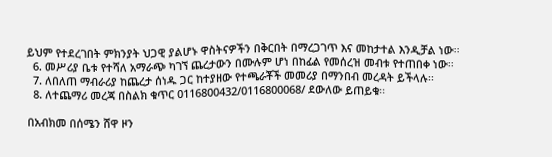ይህም የተደረገበት ምክንያት ህጋዊ ያልሆኑ ዋስትናዎችን በቅርበት በማረጋገጥ እና መከታተል እንዲቻል ነው፡፡
  6. መሥሪያ ቤቱ የተሻለ አማራጭ ካገኘ ጨረታውን በሙሉም ሆነ በከፊል የመሰረዝ መብቱ የተጠበቀ ነው፡፡
  7. ለበለጠ ማብራሪያ ከጨረታ ሰነዱ ጋር ከተያዘው የተጫራቾች መመሪያ በማንበብ መረዳት ይችላሉ፡፡
  8. ለተጨማሪ መረጃ በስልክ ቁጥር 0116800432/0116800068/ ደውለው ይጠይቁ፡፡

በአብክመ በሰሜን ሸዋ ዞን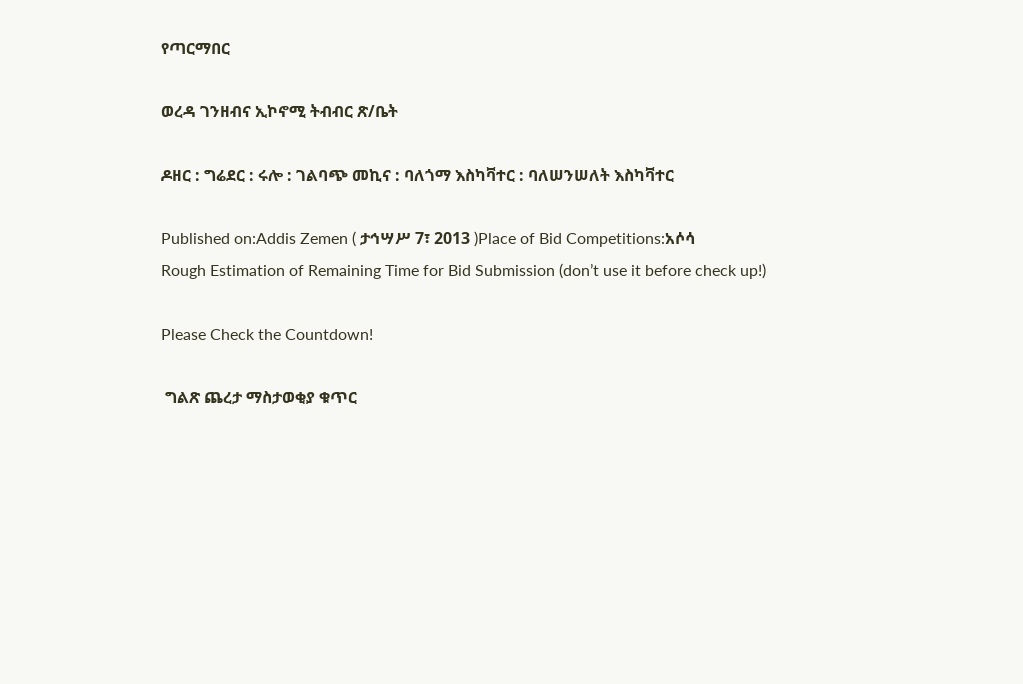የጣርማበር

ወረዳ ገንዘብና ኢኮኖሚ ትብብር ጽ/ቤት

ዶዘር : ግሬደር : ሩሎ : ገልባጭ መኪና : ባለጎማ እስካቫተር : ባለሠንሠለት እስካቫተር

Published on:Addis Zemen ( ታኅሣሥ 7፣ 2013 )Place of Bid Competitions:አሶሳ
Rough Estimation of Remaining Time for Bid Submission (don’t use it before check up!)

Please Check the Countdown!

 ግልጽ ጨረታ ማስታወቂያ ቁጥር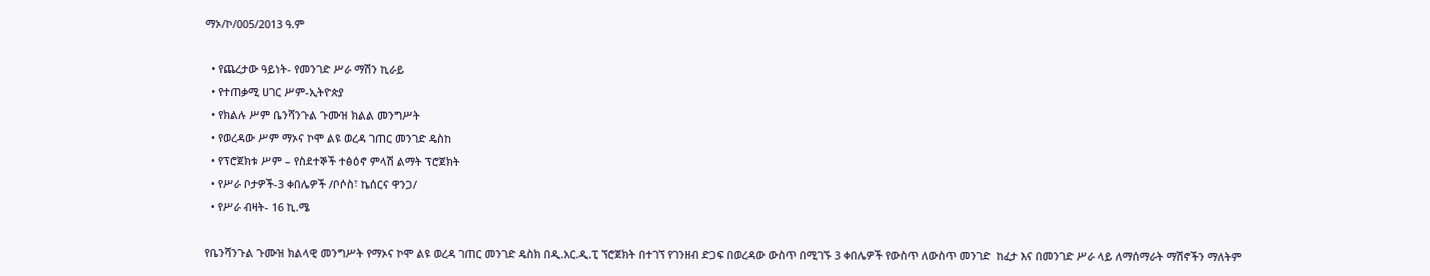ማኦ/ኮ/005/2013 ዓ.ም

  • የጨረታው ዓይነት- የመንገድ ሥራ ማሽን ኪራይ
  • የተጠቃሚ ሀገር ሥም-ኢትዮጵያ
  • የክልሉ ሥም ቤንሻንጉል ጉሙዝ ክልል መንግሥት
  • የወረዳው ሥም ማኦና ኮሞ ልዩ ወረዳ ገጠር መንገድ ዴስከ
  • የፕሮጀክቱ ሥም – የስደተኞች ተፅዕኖ ምላሽ ልማት ፕሮጀክት
  • የሥራ ቦታዎች-3 ቀበሌዎች /ቦሶስ፣ ኬሰርና ዋንጋ/
  • የሥራ ብዛት- 16 ኪ.ሜ

የቤንሻንጉል ጉሙዝ ክልላዊ መንግሥት የማኦና ኮሞ ልዩ ወረዳ ገጠር መንገድ ዴስክ በዲ.አር.ዲ.ፒ ኘሮጀክት በተገኘ የገንዘብ ድጋፍ በወረዳው ውስጥ በሚገኙ 3 ቀበሌዎች የውስጥ ለውስጥ መንገድ  ከፈታ እና በመንገድ ሥራ ላይ ለማሰማራት ማሽኖችን ማለትም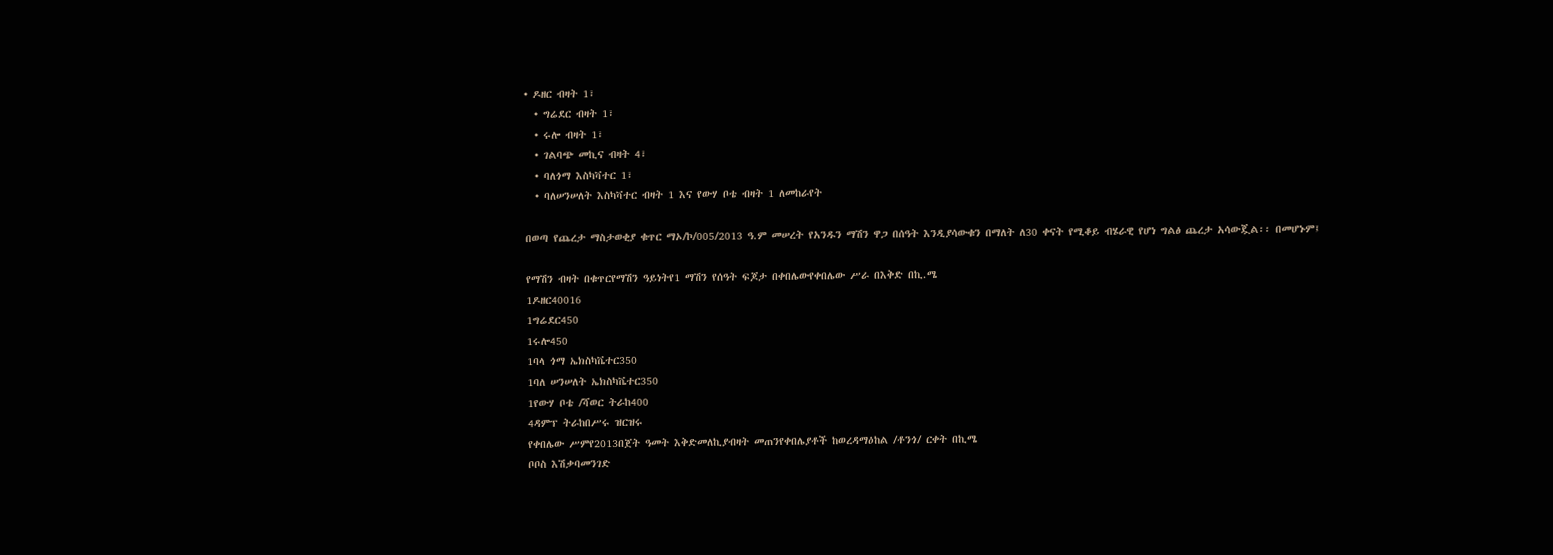• ዶዘር ብዛት 1፣
  • ግሬደር ብዛት 1፣
  • ሩሎ ብዛት 1፣
  • ገልባጭ መኪና ብዛት 4፣
  • ባለጎማ እስካቫተር 1፣
  • ባለሠንሠለት እስካቫተር ብዛት 1 እና የውሃ ቦቴ ብዛት 1 ለመከራየት

በወጣ የጨረታ ማስታወቂያ ቁጥር ማኦ/ኮ/005/2013 ዓ.ም መሠረት የአንዱን ማሽን ዋጋ በሰዓት እንዲያሳውቁን በማለት ለ30 ቀናት የሚቆይ ብሄራዊ የሆነ ግልፅ ጨረታ አሳውጇል፡፡ በመሆኑም፤

የማሽን ብዛት በቁጥርየማሽን ዓይነትየ1 ማሽን የሰዓት ፍጆታ በቀበሌውየቀበሌው ሥራ በእቅድ በኪ.ሜ
1ዶዘር40016
1ግሬደር450
1ሩሎ450
1ባላ ጎማ ኤክስካቬተር350
1ባለ ሠንሠለት ኤክስካቬተር350
1የውሃ ቦቴ /ሻወር ትራከ400
4ዳምፕ ትራከበሥሩ ዝርዝሩ
የቀበሌው ሥምየ2013በጀት ዓመት እቅድመለኪያብዛት መጠንየቀበሌያቶች ከወረዳማዕከል /ቶንጎ/ ርቀት በኪሜ
ቦቦስ እሽቃባመንገድ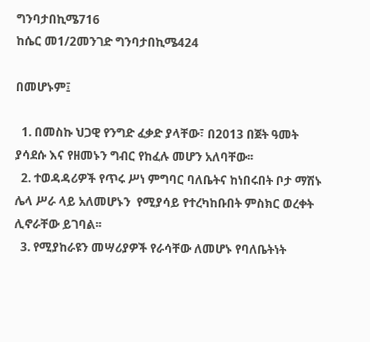ግንባታበኪሜ716
ከሴር መ1/2መንገድ ግንባታበኪሜ424

በመሆኑም፤

  1. በመስኩ ህጋዊ የንግድ ፈቃድ ያላቸው፣ በ2013 በጀት ዓመት ያሳደሱ እና የዘመኑን ግብር የከፈሉ መሆን አለባቸው፡፡
  2. ተወዳዳሪዎች የጥሩ ሥነ ምግባር ባለቤትና ከነበሩበት ቦታ ማሽኑ ሌላ ሥራ ላይ አለመሆኑን  የሚያሳይ የተረካከቡበት ምስክር ወረቀት ሊኖራቸው ይገባል፡፡
  3. የሚያከራዩን መሣሪያዎች የራሳቸው ለመሆኑ የባለቤትነት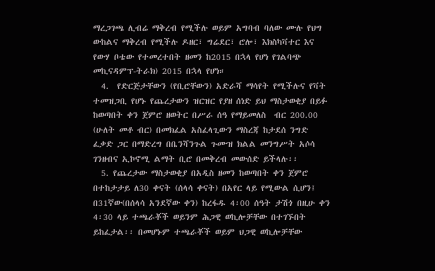ማረጋገጫ ሊብሬ ማቅረብ የሚችሉ ወይም አግባብ ባለው ሙሉ የህግ ውከልና ማቅረብ የሚችሉ ዶዘር፣ ግሬደር፣ ሮሎ፣ እክስካቫተር እና የውሃ ቦቴው የተመረተበት ዘመን ከ2015 በኋላ የሆነ የገልባጭ መኪናዳምፕ-ትራክ) 2015 በኋላ የሆነ።
  4.  የድርጅታቸውን (የቢሮቸውን) አድራሻ ማሳየት የሚችሉና የቫት ተመዝጋቢ የሆኑ የጨረታውን ዝርዝር የያዘ ሰነድ ይህ ማስታወቂያ በይፉ ከወጣበት ቀን ጀምሮ ዘወትር በሥራ ሰዓ የማይመለስ  ብር 200.00 (ሁለት መቶ ብር) በመክፈል አስፈላጊውን ማስረጃ ከታደሰ ንግድ ፈቃድ ጋር በማድረግ በቤንሻንጉል ጉሙዝ ክልል መንግሥት አሶሳ ገንዘብና ኢኮኖሚ ልማት ቢሮ በመቅረብ መውሰድ ይችላሉ፡፡
  5. የጨረታው ማስታወቂያ በአዲስ ዘመን ከወጣበት ቀን ጀምሮ በተከታታይ ለ30 ቀናት (ሰላሳ ቀናት) በአየር ላይ የሚውል ሲሆን፤ በ31ኛው(በሰላሳ አንደኛው ቀን) ከረፋዱ 4፡00 ሰዓት ታሽጎ በዚሁ ቀን 4፡30 ላይ ተጫራቾች ወይንም ሕጋዊ ወኪሎቻቸው በተገኙበት ይከፈታል፡፡ በመሆኑም ተጫራቾች ወይም ህጋዊ ወኪሎቻቸው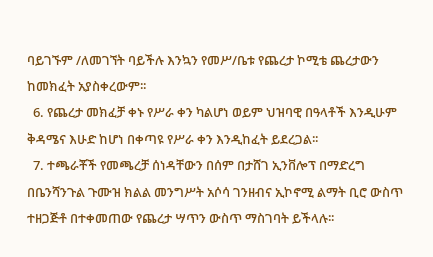ባይገኙም /ለመገኘት ባይችሉ እንኳን የመሥ/ቤቱ የጨረታ ኮሚቴ ጨረታውን ከመክፈት አያስቀረውም፡፡
  6. የጨረታ መክፈቻ ቀኑ የሥራ ቀን ካልሆነ ወይም ህዝባዊ በዓላቶች እንዲሁም ቅዳሜና እሁድ ከሆነ በቀጣዩ የሥራ ቀን እንዲከፈት ይደረጋል፡፡
  7. ተጫራቾች የመጫረቻ ሰነዳቸውን በሰም በታሸገ ኢንቨሎፕ በማድረግ በቤንሻንጉል ጉሙዝ ክልል መንግሥት አሶሳ ገንዘብና ኢኮኖሚ ልማት ቢሮ ውስጥ ተዘጋጅቶ በተቀመጠው የጨረታ ሣጥን ውስጥ ማስገባት ይችላሉ፡፡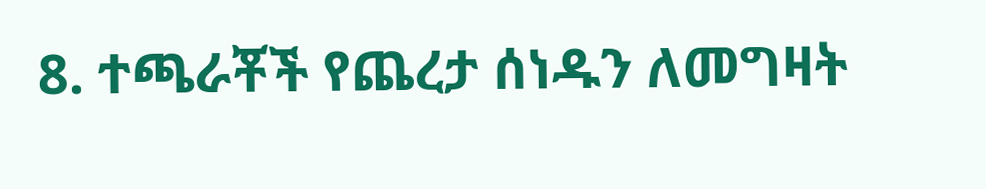8. ተጫራቾች የጨረታ ሰነዱን ለመግዛት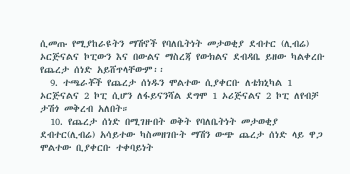ሲመጡ የሚያከራዩትን ማሽኖች የባለቤትነት መታወቂያ ደብተር (ሊብሬ) ኦርጅናልና ኮፒውን እና በውልና ማስረጃ የውክልና ደብዳቤ ይዘው ካልቀረቡ  የጨረታ ሰነድ አይሸጥላቸውም፡፡
  9. ተጫራቾች የጨረታ ሰነዱን ሞልተው ሲያቀርቡ ለቴክኒካል 1 ኦርጅናልና 2 ኮፒ ሲሆን ለፋይናንሻል ደግሞ 1 ኦሪጅናልና 2 ኮፒ ለየብቻ ታሽጎ መቅረብ አለበት።
  10. የጨረታ ሰነድ በሚገዙበት ወቅት የባለቤትነት መታወቂያ ደብተር(ሊብሬ) አሳይተው ካስመዘገቡት ማሽን ውጭ ጨረታ ሰነድ ላይ ዋጋ ሞልተው ቢያቀርቡ ተቀባይነት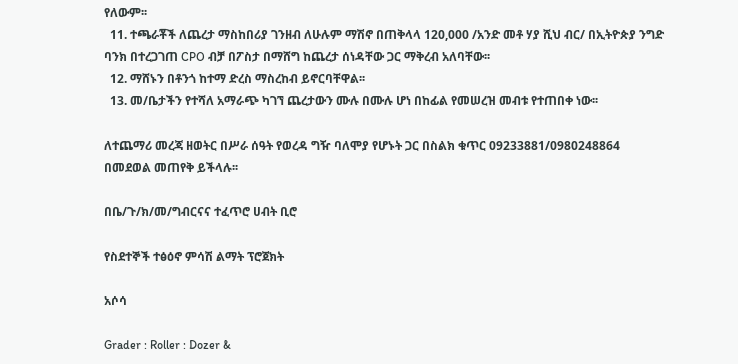የለውም፡፡
  11. ተጫራቾች ለጨረታ ማስከበሪያ ገንዘብ ለሁሉም ማሽኖ በጠቅላላ 120,000 /አንድ መቶ ሃያ ሺህ ብር/ በኢትዮጵያ ንግድ ባንክ በተረጋገጠ CPO ብቻ በፖስታ በማሸግ ከጨረታ ሰነዳቸው ጋር ማቅረብ አለባቸው፡፡
  12. ማሸኑን በቶንጎ ከተማ ድረስ ማስረከብ ይኖርባቸዋል፡፡
  13. መ/ቤታችን የተሻለ አማራጭ ካገኘ ጨረታውን ሙሉ በሙሉ ሆነ በከፊል የመሠረዝ መብቱ የተጠበቀ ነው፡፡

ለተጨማሪ መረጃ ዘወትር በሥራ ሰዓት የወረዳ ግዥ ባለሞያ የሆኑት ጋር በስልክ ቁጥር 09233881/0980248864 በመደወል መጠየቅ ይችላሉ፡፡

በቤ/ጉ/ክ/መ/ግብርናና ተፈጥሮ ሀብት ቢሮ

የስደተኞች ተፅዕኖ ምሳሽ ልማት ፕሮጀክት

አሶሳ

Grader : Roller : Dozer &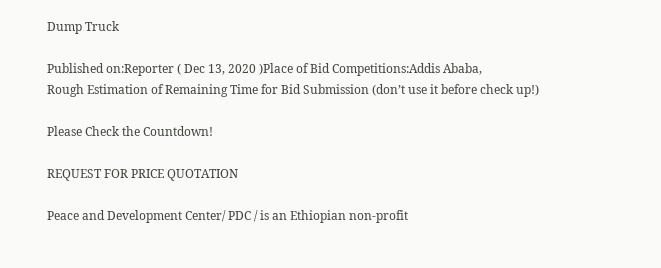Dump Truck

Published on:Reporter ( Dec 13, 2020 )Place of Bid Competitions:Addis Ababa,
Rough Estimation of Remaining Time for Bid Submission (don’t use it before check up!)

Please Check the Countdown!

REQUEST FOR PRICE QUOTATION

Peace and Development Center/ PDC / is an Ethiopian non-profit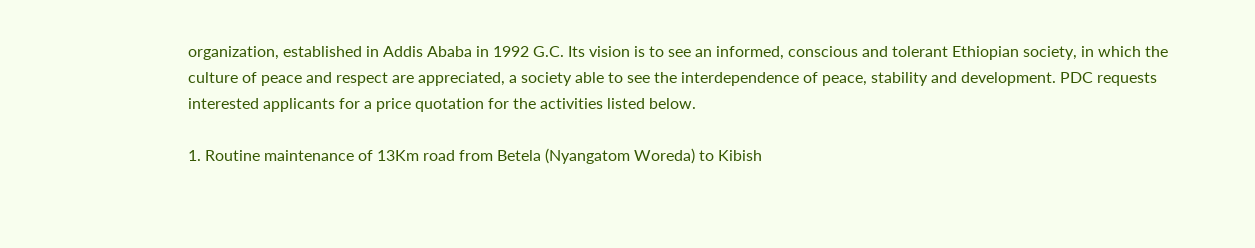organization, established in Addis Ababa in 1992 G.C. Its vision is to see an informed, conscious and tolerant Ethiopian society, in which the culture of peace and respect are appreciated, a society able to see the interdependence of peace, stability and development. PDC requests interested applicants for a price quotation for the activities listed below.

1. Routine maintenance of 13Km road from Betela (Nyangatom Woreda) to Kibish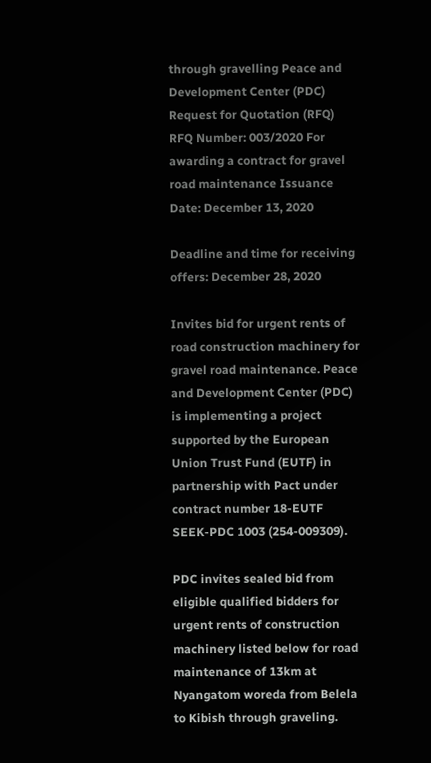through gravelling Peace and Development Center (PDC) Request for Quotation (RFQ) RFQ Number: 003/2020 For awarding a contract for gravel road maintenance Issuance Date: December 13, 2020

Deadline and time for receiving offers: December 28, 2020

Invites bid for urgent rents of road construction machinery for gravel road maintenance. Peace and Development Center (PDC) is implementing a project supported by the European Union Trust Fund (EUTF) in partnership with Pact under contract number 18-EUTF SEEK-PDC 1003 (254-009309).

PDC invites sealed bid from eligible qualified bidders for urgent rents of construction machinery listed below for road maintenance of 13km at Nyangatom woreda from Belela to Kibish through graveling.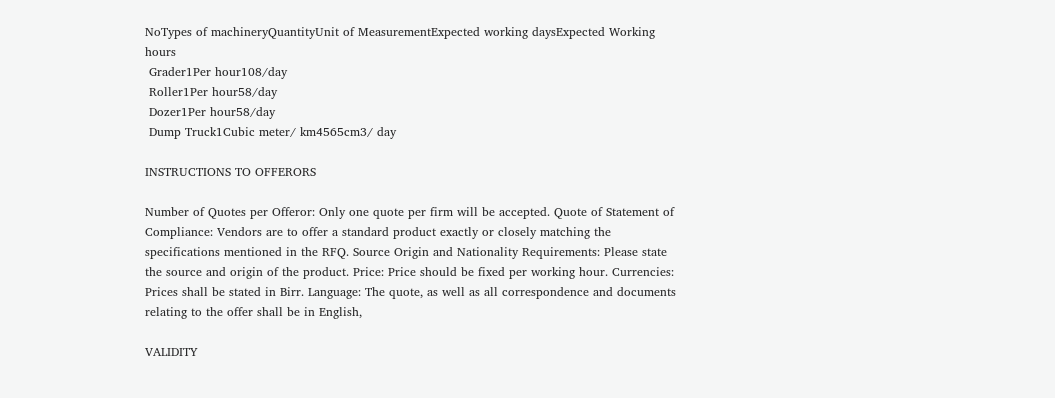NoTypes of machineryQuantityUnit of MeasurementExpected working daysExpected Working hours
 Grader1Per hour108/day
 Roller1Per hour58/day
 Dozer1Per hour58/day
 Dump Truck1Cubic meter/ km4565cm3/ day

INSTRUCTIONS TO OFFERORS

Number of Quotes per Offeror: Only one quote per firm will be accepted. Quote of Statement of Compliance: Vendors are to offer a standard product exactly or closely matching the specifications mentioned in the RFQ. Source Origin and Nationality Requirements: Please state the source and origin of the product. Price: Price should be fixed per working hour. Currencies: Prices shall be stated in Birr. Language: The quote, as well as all correspondence and documents relating to the offer shall be in English,

VALIDITY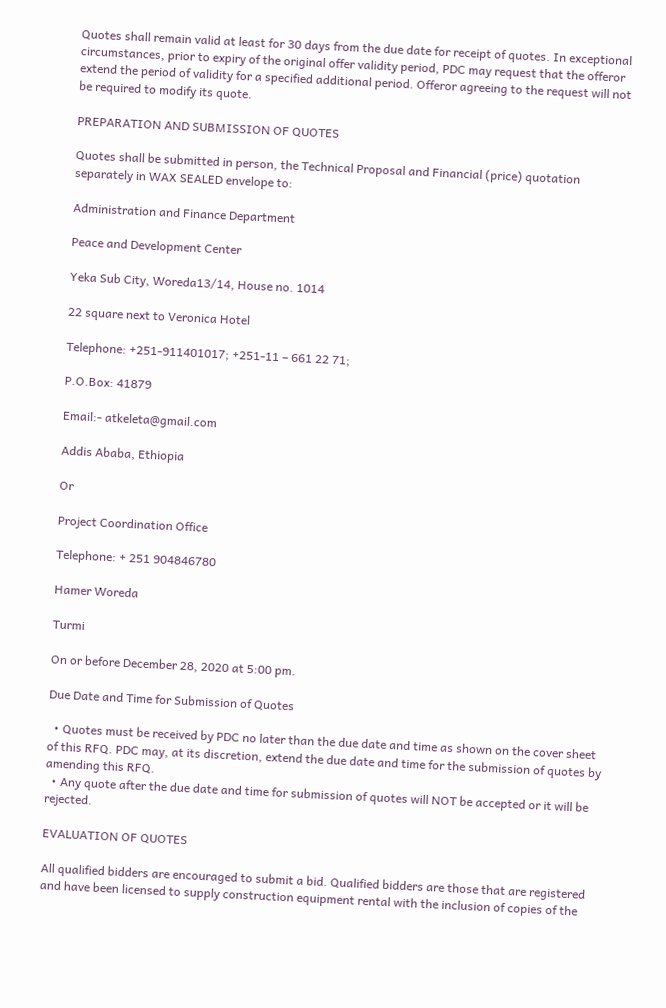Quotes shall remain valid at least for 30 days from the due date for receipt of quotes. In exceptional circumstances, prior to expiry of the original offer validity period, PDC may request that the offeror extend the period of validity for a specified additional period. Offeror agreeing to the request will not be required to modify its quote.

PREPARATION AND SUBMISSION OF QUOTES

Quotes shall be submitted in person, the Technical Proposal and Financial (price) quotation separately in WAX SEALED envelope to:

Administration and Finance Department

Peace and Development Center

Yeka Sub City, Woreda13/14, House no. 1014

22 square next to Veronica Hotel

Telephone: +251-911401017; +251-11 – 661 22 71;

P.O.Box: 41879

Email:- atkeleta@gmail.com

Addis Ababa, Ethiopia

Or

Project Coordination Office

Telephone: + 251 904846780

Hamer Woreda

Turmi

On or before December 28, 2020 at 5:00 pm.

Due Date and Time for Submission of Quotes

  • Quotes must be received by PDC no later than the due date and time as shown on the cover sheet of this RFQ. PDC may, at its discretion, extend the due date and time for the submission of quotes by amending this RFQ.
  • Any quote after the due date and time for submission of quotes will NOT be accepted or it will be rejected.

EVALUATION OF QUOTES

All qualified bidders are encouraged to submit a bid. Qualified bidders are those that are registered and have been licensed to supply construction equipment rental with the inclusion of copies of the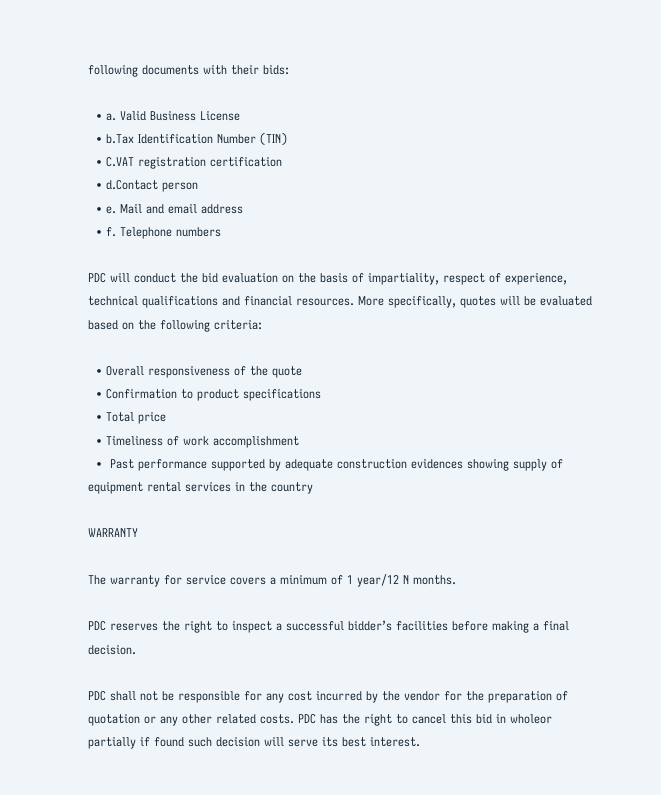following documents with their bids:

  • a. Valid Business License
  • b.Tax Identification Number (TIN)
  • C.VAT registration certification
  • d.Contact person
  • e. Mail and email address
  • f. Telephone numbers

PDC will conduct the bid evaluation on the basis of impartiality, respect of experience, technical qualifications and financial resources. More specifically, quotes will be evaluated based on the following criteria:

  • Overall responsiveness of the quote
  • Confirmation to product specifications
  • Total price
  • Timeliness of work accomplishment
  •  Past performance supported by adequate construction evidences showing supply of equipment rental services in the country

WARRANTY

The warranty for service covers a minimum of 1 year/12 N months.

PDC reserves the right to inspect a successful bidder’s facilities before making a final decision.

PDC shall not be responsible for any cost incurred by the vendor for the preparation of quotation or any other related costs. PDC has the right to cancel this bid in wholeor partially if found such decision will serve its best interest.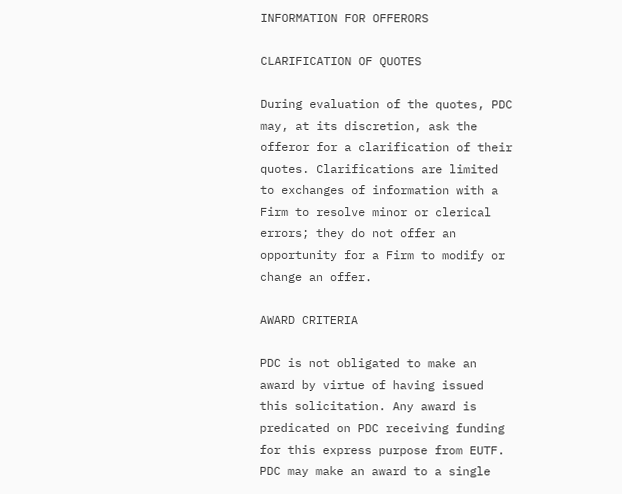INFORMATION FOR OFFERORS

CLARIFICATION OF QUOTES

During evaluation of the quotes, PDC may, at its discretion, ask the offeror for a clarification of their quotes. Clarifications are limited to exchanges of information with a Firm to resolve minor or clerical errors; they do not offer an opportunity for a Firm to modify or change an offer.

AWARD CRITERIA

PDC is not obligated to make an award by virtue of having issued this solicitation. Any award is predicated on PDC receiving funding for this express purpose from EUTF. PDC may make an award to a single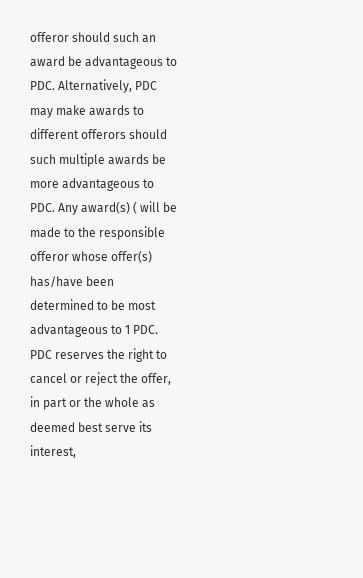offeror should such an award be advantageous to PDC. Alternatively, PDC may make awards to different offerors should such multiple awards be more advantageous to PDC. Any award(s) ( will be made to the responsible offeror whose offer(s) has/have been determined to be most advantageous to 1 PDC. PDC reserves the right to cancel or reject the offer, in part or the whole as deemed best serve its interest,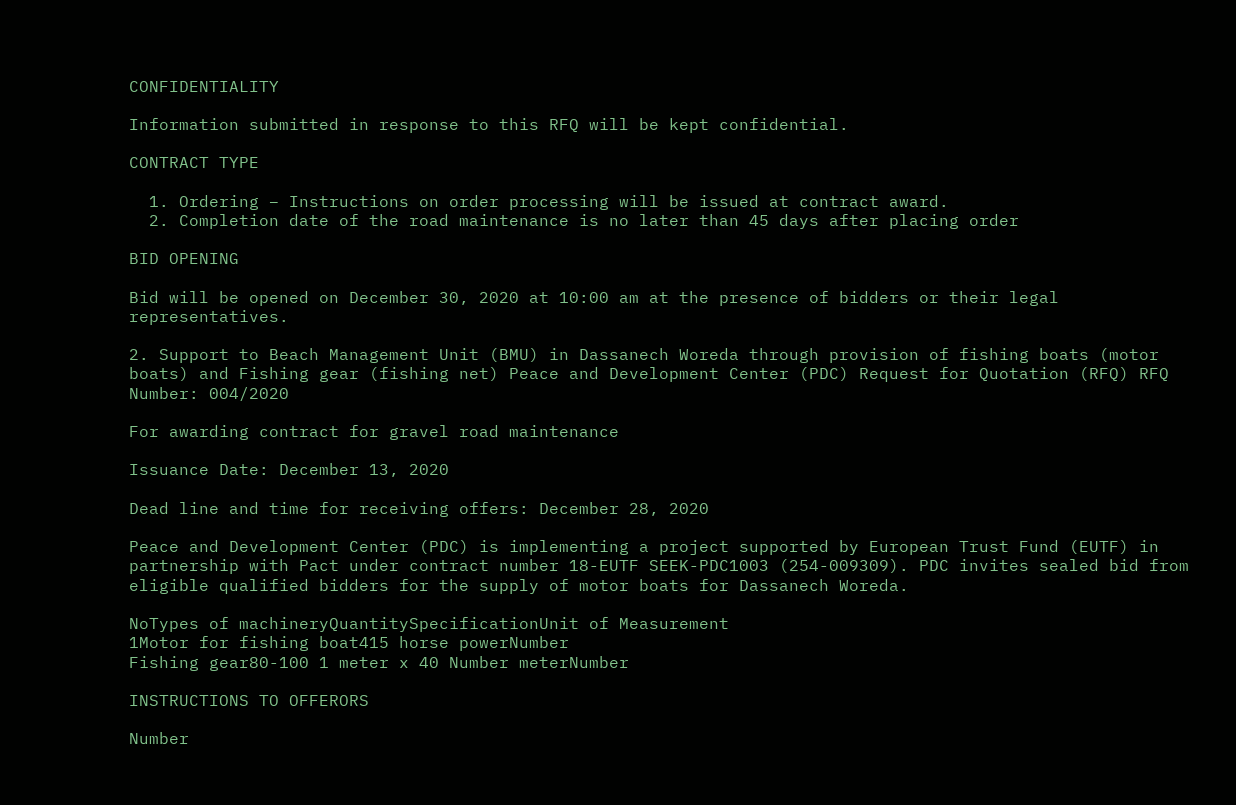CONFIDENTIALITY

Information submitted in response to this RFQ will be kept confidential.

CONTRACT TYPE

  1. Ordering – Instructions on order processing will be issued at contract award.
  2. Completion date of the road maintenance is no later than 45 days after placing order

BID OPENING

Bid will be opened on December 30, 2020 at 10:00 am at the presence of bidders or their legal representatives.

2. Support to Beach Management Unit (BMU) in Dassanech Woreda through provision of fishing boats (motor boats) and Fishing gear (fishing net) Peace and Development Center (PDC) Request for Quotation (RFQ) RFQ Number: 004/2020

For awarding contract for gravel road maintenance

Issuance Date: December 13, 2020

Dead line and time for receiving offers: December 28, 2020

Peace and Development Center (PDC) is implementing a project supported by European Trust Fund (EUTF) in partnership with Pact under contract number 18-EUTF SEEK-PDC1003 (254-009309). PDC invites sealed bid from eligible qualified bidders for the supply of motor boats for Dassanech Woreda.

NoTypes of machineryQuantitySpecificationUnit of Measurement
1Motor for fishing boat415 horse powerNumber
Fishing gear80-100 1 meter x 40 Number meterNumber

INSTRUCTIONS TO OFFERORS

Number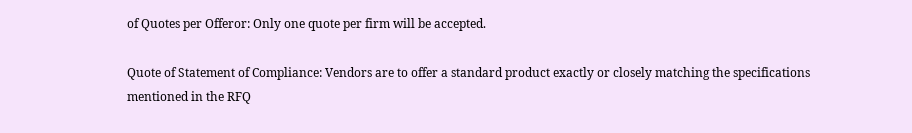of Quotes per Offeror: Only one quote per firm will be accepted.

Quote of Statement of Compliance: Vendors are to offer a standard product exactly or closely matching the specifications mentioned in the RFQ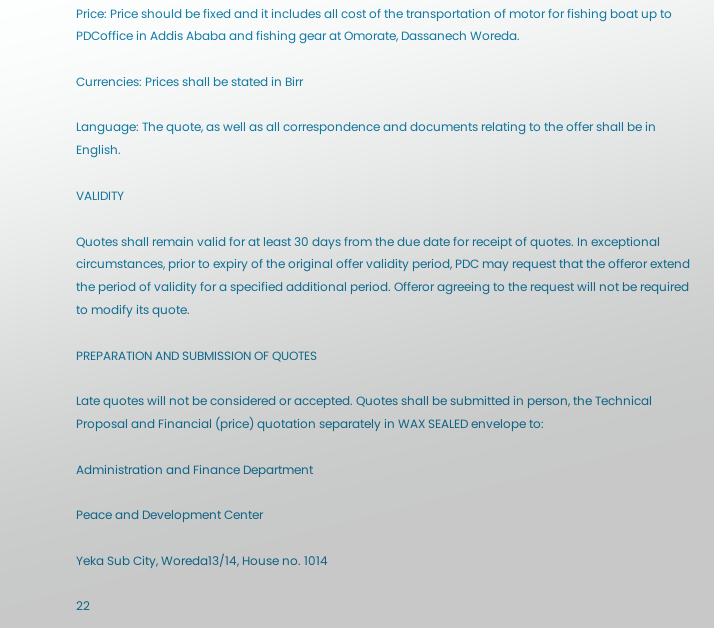Price: Price should be fixed and it includes all cost of the transportation of motor for fishing boat up to PDCoffice in Addis Ababa and fishing gear at Omorate, Dassanech Woreda.

Currencies: Prices shall be stated in Birr

Language: The quote, as well as all correspondence and documents relating to the offer shall be in English.

VALIDITY

Quotes shall remain valid for at least 30 days from the due date for receipt of quotes. In exceptional circumstances, prior to expiry of the original offer validity period, PDC may request that the offeror extend the period of validity for a specified additional period. Offeror agreeing to the request will not be required to modify its quote.

PREPARATION AND SUBMISSION OF QUOTES

Late quotes will not be considered or accepted. Quotes shall be submitted in person, the Technical Proposal and Financial (price) quotation separately in WAX SEALED envelope to:

Administration and Finance Department

Peace and Development Center

Yeka Sub City, Woreda13/14, House no. 1014

22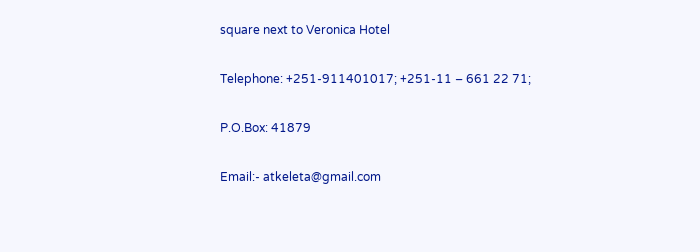square next to Veronica Hotel

Telephone: +251-911401017; +251-11 – 661 22 71;

P.O.Box: 41879

Email:- atkeleta@gmail.com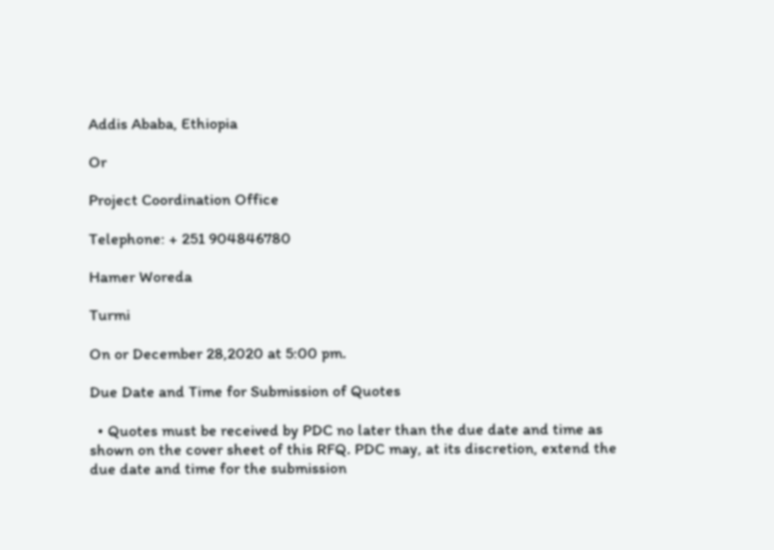Addis Ababa, Ethiopia

Or

Project Coordination Office

Telephone: + 251 904846780

Hamer Woreda

Turmi

On or December 28,2020 at 5:00 pm.

Due Date and Time for Submission of Quotes

  • Quotes must be received by PDC no later than the due date and time as shown on the cover sheet of this RFQ. PDC may, at its discretion, extend the due date and time for the submission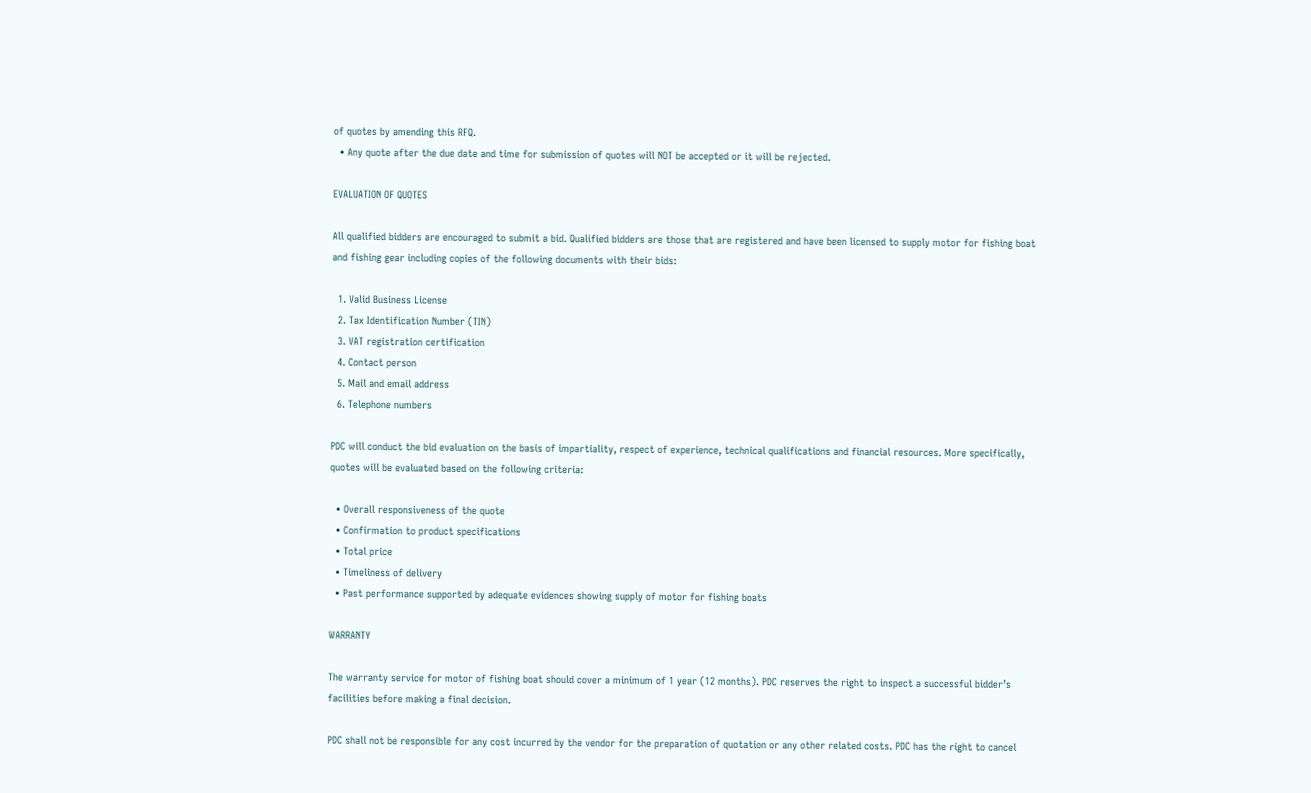of quotes by amending this RFQ.
  • Any quote after the due date and time for submission of quotes will NOT be accepted or it will be rejected.

EVALUATION OF QUOTES

All qualified bidders are encouraged to submit a bid. Qualified bidders are those that are registered and have been licensed to supply motor for fishing boat and fishing gear including copies of the following documents with their bids:

  1. Valid Business License
  2. Tax Identification Number (TIN)
  3. VAT registration certification
  4. Contact person
  5. Mail and email address
  6. Telephone numbers

PDC will conduct the bid evaluation on the basis of impartiality, respect of experience, technical qualifications and financial resources. More specifically, quotes will be evaluated based on the following criteria:

  • Overall responsiveness of the quote
  • Confirmation to product specifications
  • Total price
  • Timeliness of delivery
  • Past performance supported by adequate evidences showing supply of motor for fishing boats

WARRANTY

The warranty service for motor of fishing boat should cover a minimum of 1 year (12 months). PDC reserves the right to inspect a successful bidder’s facilities before making a final decision.

PDC shall not be responsible for any cost incurred by the vendor for the preparation of quotation or any other related costs. PDC has the right to cancel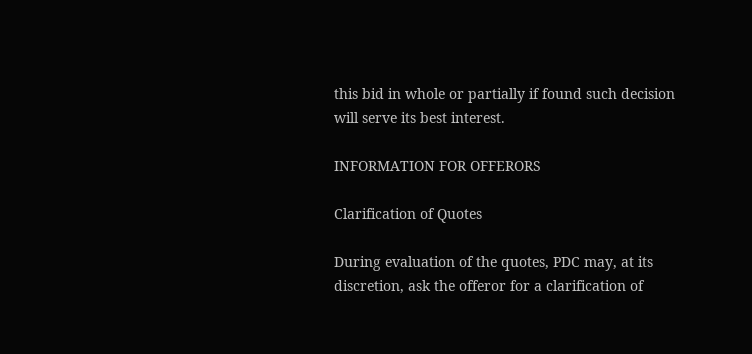this bid in whole or partially if found such decision will serve its best interest.

INFORMATION FOR OFFERORS

Clarification of Quotes

During evaluation of the quotes, PDC may, at its discretion, ask the offeror for a clarification of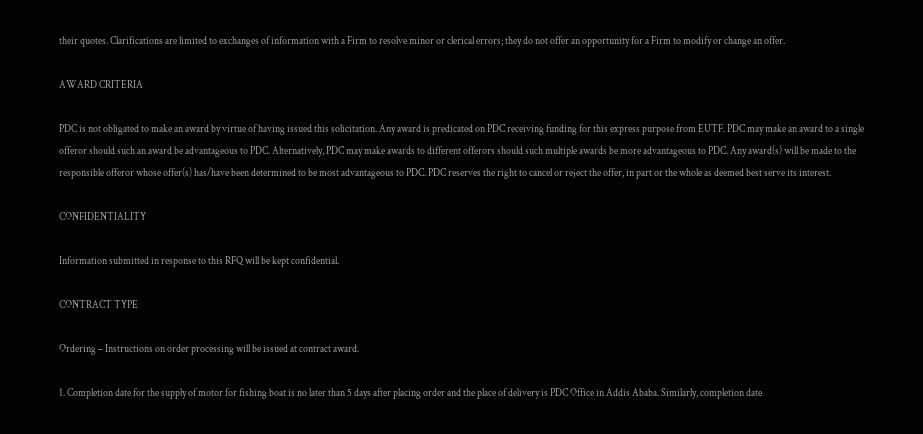their quotes. Clarifications are limited to exchanges of information with a Firm to resolve minor or clerical errors; they do not offer an opportunity for a Firm to modify or change an offer.

AWARD CRITERIA

PDC is not obligated to make an award by virtue of having issued this solicitation. Any award is predicated on PDC receiving funding for this express purpose from EUTF. PDC may make an award to a single offeror should such an award be advantageous to PDC. Alternatively, PDC may make awards to different offerors should such multiple awards be more advantageous to PDC. Any award(s) will be made to the responsible offeror whose offer(s) has/have been determined to be most advantageous to PDC. PDC reserves the right to cancel or reject the offer, in part or the whole as deemed best serve its interest.

CONFIDENTIALITY

Information submitted in response to this RFQ will be kept confidential.

CONTRACT TYPE

Ordering – Instructions on order processing will be issued at contract award.

1. Completion date for the supply of motor for fishing boat is no later than 5 days after placing order and the place of delivery is PDC Office in Addis Ababa. Similarly, completion date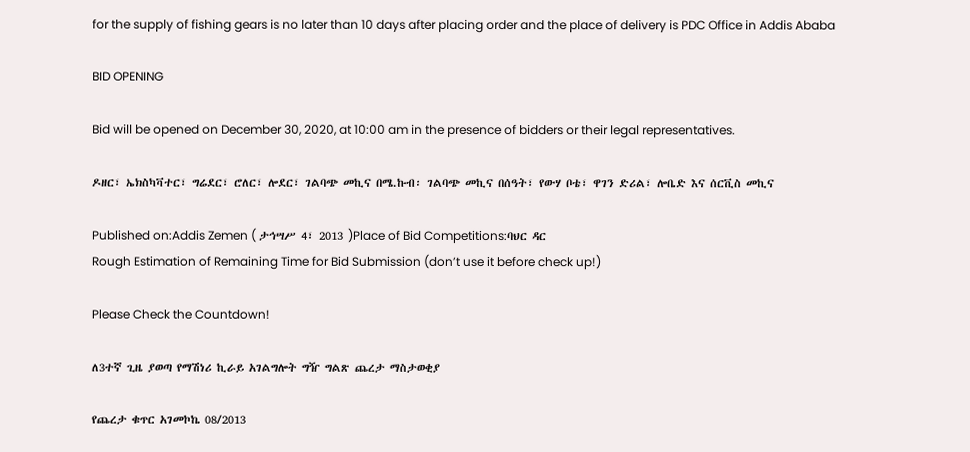for the supply of fishing gears is no later than 10 days after placing order and the place of delivery is PDC Office in Addis Ababa

BID OPENING

Bid will be opened on December 30, 2020, at 10:00 am in the presence of bidders or their legal representatives.

ዶዘር፣ ኤክስካቫተር፣ ግሬደር፣ ሮለር፣ ሎደር፣ ገልባጭ መኪና በሜ.ኩብ፡ ገልባጭ መኪና በሰዓት፣ የውሃ ቦቴ፣ ዋገን ድሪል፣ ሎቤድ እና ሰርቪስ መኪና

Published on:Addis Zemen ( ታኅሣሥ 4፣ 2013 )Place of Bid Competitions:ባህር ዳር
Rough Estimation of Remaining Time for Bid Submission (don’t use it before check up!)

Please Check the Countdown!

ለ3ተኛ ጊዜ ያወጣ የማሽነሪ ኪራይ አገልግሎት ግዥ ግልጽ ጨረታ ማስታወቂያ

የጨረታ ቁጥር አገመኮኬ 08/2013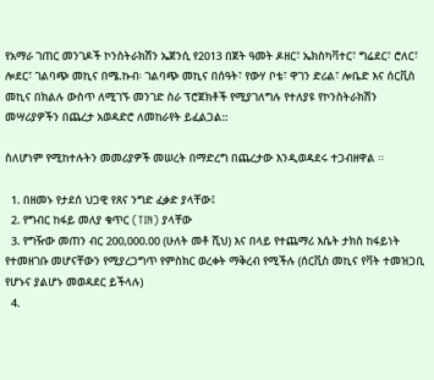የአማራ ገጠር መንገዶች ኮንስትራክሽን ኤጀንሲ የ2013 በጀት ዓመት ዶዘር፣ ኤክስካቫተር፣ ግሬደር፣ ሮለር፣ ሎደር፣ ገልባጭ መኪና በሜ.ኩብ፡ ገልባጭ መኪና በሰዓት፣ የውሃ ቦቴ፣ ዋገን ድሪል፣ ሎቤድ እና ሰርቪስ መኪና በክልሉ ውስጥ ለሚገኙ መንገድ ስራ ፕሮጀክቶች የሚያገለግሉ የተለያዩ የኮንስትራክሽን መሣሪያዎችን በጨረታ አወዳድሮ ለመከራየት ይፈልጋል::

ስለሆነም የሚከተሉትን መመሪያዎች መሠረት በማድረግ በጨረታው እንዲወዳደሩ ተጋብዘዋል ፡፡

  1. በዘመኑ የታደሰ ህጋዊ የጸና ንግድ ፈቃድ ያላቸው፤
  2. የግብር ከፋይ መለያ ቁጥር (TIN) ያላቸው
  3. የግዥው መጠን ብር 200,000.00 (ሁለት መቶ ሺህ) እና በላይ የተጨማሪ እሴት ታክስ ከፋይነት የተመዘገቡ መሆናቸውን የሚያረጋግጥ የምስክር ወረቀት ማቅረብ የሚችሉ (ሰርቪስ መኪና የቫት ተመዝጋቢ የሆኑና ያልሆኑ መወዳደር ይችላሉ)
  4.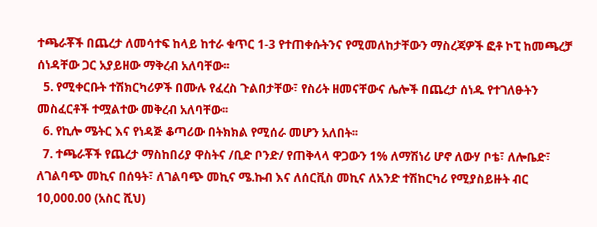ተጫራቾች በጨረታ ለመሳተፍ ከላይ ከተራ ቁጥር 1-3 የተጠቀሱትንና የሚመለከታቸውን ማስረጃዎች ፎቶ ኮፒ ከመጫረቻ ሰነዳቸው ጋር አያይዘው ማቅረብ አለባቸው፡፡
  5. የሚቀርቡት ተሽክርካሪዎች በሙሉ የፈረስ ጉልበታቸው፣ የስሪት ዘመናቸውና ሌሎች በጨረታ ሰነዱ የተገለፁትን መስፈርቶች ተሟልተው መቅረብ አለባቸው፡፡
  6. የኪሎ ሜትር እና የነዳጅ ቆጣሪው በትክክል የሚሰራ መሆን አለበት፡፡
  7. ተጫራቾች የጨረታ ማስከበሪያ ዋስትና /ቢድ ቦንድ/ የጠቅላላ ዋጋውን 1% ለማሽነሪ ሆኖ ለውሃ ቦቴ፣ ለሎቤድ፣ ለገልባጭ መኪና በሰዓት፣ ለገልባጭ መኪና ሜ.ኩብ እና ለሰርቪስ መኪና ለአንድ ተሽከርካሪ የሚያስይዙት ብር 10,000.00 (አስር ሺህ)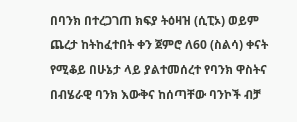በባንክ በተረጋገጠ ክፍያ ትዕዛዝ (ሲፒኦ) ወይም ጨረታ ከትከፈተበት ቀን ጀምሮ ለ60 (ስልሳ) ቀናት የሚቆይ በሁኔታ ላይ ያልተመሰረተ የባንክ ዋስትና በብሄራዊ ባንክ እውቅና ከሰጣቸው ባንኮች ብቻ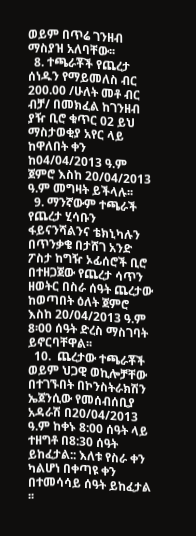ወይም በጥሬ ገንዘብ ማስያዝ አለባቸው፡፡
  8. ተጫራቾች የጨረታ ሰነዱን የማይመለስ ብር 200.00 /ሁለት መቶ ብር ብቻ/ በመክፈል ከገንዘብ ያዥ ቢሮ ቁጥር 02 ይህ ማስታወቂያ አየር ላይ ከዋለበት ቀን ከ04/04/2013 ዓ.ም ጀምሮ እስከ 20/04/2013 ዓ.ም መግዛት ይችላሉ፡፡
  9. ማንኛውም ተጫራች የጨረታ ሂሳቡን ፋይናንሻልንና ቴክኒካሉን በጥንቃቄ በታሸገ አንድ ፖስታ ከግዥ ኦፊሰሮች ቢሮ በተዘጋጀው የጨረታ ሳጥን ዘወትር በስራ ሰዓት ጨረታው ከወጣበት ዕለት ጀምሮ እስከ 20/04/2013 ዓ.ም 8፡00 ሰዓት ድረስ ማስገባት ይኖርባቸዋል፡፡
  10.  ጨረታው ተጫራቾች ወይም ህጋዊ ወኪሎቻቸው በተገኙበት በኮንስትራክሽን ኤጀንሲው የመሰብሰቢያ አዳራሽ በ20/04/2013 ዓ.ም ከቀኑ 8:00 ሰዓት ላይ ተዘግቶ በ8:30 ሰዓት ይከፈታል:: እለቱ የስራ ቀን ካልሆነ በቀጣዩ ቀን በተመሳሳይ ሰዓት ይከፈታል ፡፡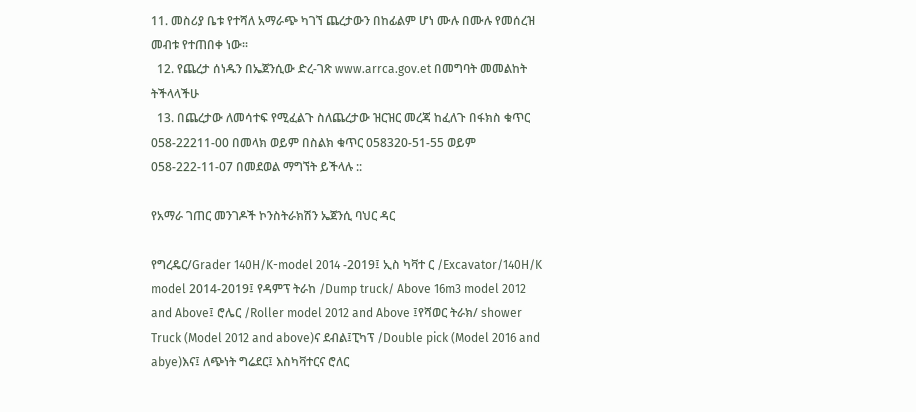11. መስሪያ ቤቱ የተሻለ አማራጭ ካገኘ ጨረታውን በከፊልም ሆነ ሙሉ በሙሉ የመሰረዝ መብቱ የተጠበቀ ነው፡፡
  12. የጨረታ ሰነዱን በኤጀንሲው ድረ-ገጽ www.arrca.gov.et በመግባት መመልከት ትችላላችሁ
  13. በጨረታው ለመሳተፍ የሚፈልጉ ስለጨረታው ዝርዝር መረጃ ከፈለጉ በፋክስ ቁጥር 058-22211-00 በመላክ ወይም በስልክ ቁጥር 058320-51-55 ወይም 058-222-11-07 በመደወል ማግኘት ይችላሉ ::

የአማራ ገጠር መንገዶች ኮንስትራክሽን ኤጀንሲ ባህር ዳር

የግረዴር/Grader 140H/K-model 2014 -2019፤ ኢስ ካቫተ ር /Excavator/140H/K model 2014-2019፤ የዳምፕ ትራከ /Dump truck/ Above 16m3 model 2012 and Above፤ ሮሌር /Roller model 2012 and Above ፤የሻወር ትራክ/ shower Truck (Model 2012 and above)ና ደብል፤ፒካፕ /Double pick (Model 2016 and abye)እና፤ ለጭነት ግሬደር፤ እስካቫተርና ሮለር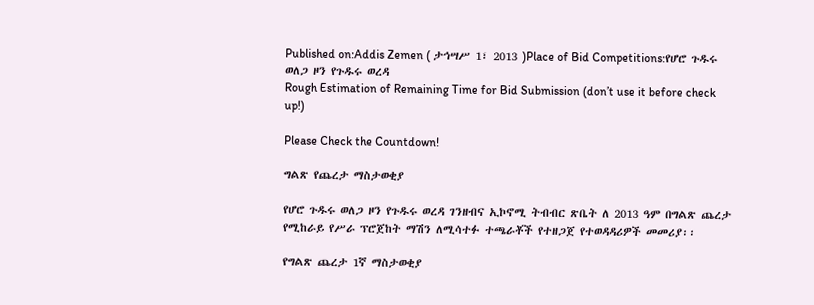Published on:Addis Zemen ( ታኅሣሥ 1፣ 2013 )Place of Bid Competitions:የሆሮ ጉዱሩ ወለጋ ዞን የጉዱሩ ወረዳ
Rough Estimation of Remaining Time for Bid Submission (don’t use it before check up!)

Please Check the Countdown!

ግልጽ የጨረታ ማስታወቂያ

የሆሮ ጉዱሩ ወለጋ ዞን የጉዱሩ ወረዳ ገንዘብና ኢኮኖሚ ትብብር ጽቤት ለ 2013 ዓም በግልጽ ጨረታ የሚከራይ የሥራ ፕሮጀከት ማሽን ለሚሳተፉ ተጫራቾች የተዘጋጀ የተወዳዳሪዎች መመሪያ፡፡

የግልጽ ጨረታ 1ኛ ማስታወቂያ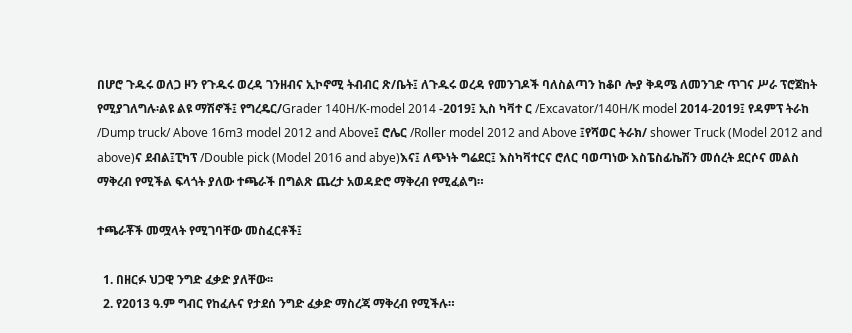በሆሮ ጉዱሩ ወለጋ ዞን የጉዱሩ ወረዳ ገንዘብና ኢኮኖሚ ትብብር ጽ/ቤት፤ ለጉዱሩ ወረዳ የመንገዶች ባለስልጣን ከቆቦ ሎያ ቅዳሜ ለመንገድ ጥገና ሥራ ፕሮጀከት የሚያገለግሉ፡ልዩ ልዩ ማሽኖች፤ የግረዴር/Grader 140H/K-model 2014 -2019፤ ኢስ ካቫተ ር /Excavator/140H/K model 2014-2019፤ የዳምፕ ትራከ /Dump truck/ Above 16m3 model 2012 and Above፤ ሮሌር /Roller model 2012 and Above ፤የሻወር ትራክ/ shower Truck (Model 2012 and above)ና ደብል፤ፒካፕ /Double pick (Model 2016 and abye)እና፤ ለጭነት ግሬደር፤ እስካቫተርና ሮለር ባወጣነው እስፔስፊኬሽን መሰረት ደርሶና መልስ ማቅረብ የሚችል ፍላጎት ያለው ተጫራች በግልጽ ጨረታ አወዳድሮ ማቅረብ የሚፈልግ።

ተጫራቾች መሟላት የሚገባቸው መስፈርቶች፤

  1. በዘርፉ ህጋዊ ንግድ ፈቃድ ያለቸው፡፡
  2. የ2013 ዓ.ም ግብር የከፈሉና የታደሰ ንግድ ፈቃድ ማስረጃ ማቅረብ የሚችሉ።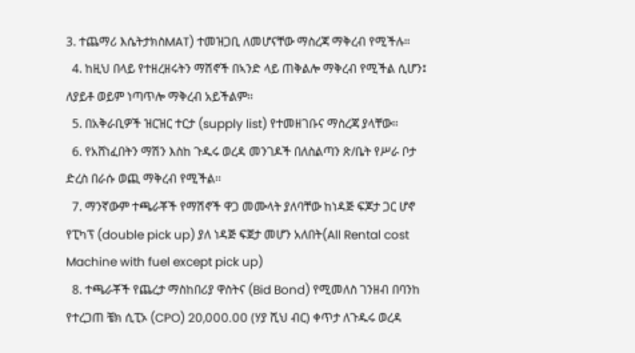3. ተጨማሪ እሴትታክስMAT) ተመዝጋቢ ለመሆናቸው ማስረጃ ማቅረብ የሚችሉ።
  4. ከዚህ በላይ የተዘረዘሩትን ማሽኖች በኣንድ ላይ ጠቅልሎ ማቅረብ የሚችል ሲሆን፤ ለያይቶ ወይም ነጣጥሎ ማቅረብ አይችልም፡፡
  5. በአቅራቢዎች ዝርዝር ተርታ (supply list) የተመዘገቡና ማስረጃ ያላቸው፡፡
  6. የአሸነፈበትን ማሽን እስከ ጉዱሩ ወረዳ መንገዶች በለስልጣን ጽ/ቤት የሥራ ቦታ ድረስ በራሱ ወጪ ማቅረብ የሚችል፡፡
  7. ማንኛውም ተጫራቾች የማሽኖች ዋጋ መሙላት ያለባቸው ከነዳጅ ፍጆታ ጋር ሆኖ የፒካፕ (double pick up) ያለ ነዳጅ ፍጀታ መሆን አለበት(All Rental cost Machine with fuel except pick up)
  8. ተጫራቾች የጨረታ ማስከበሪያ ዋስትና (Bid Bond) የሚመለስ ገንዘብ በባንከ የተረጋጠ ቼክ ሲፒኦ (CPO) 20,000.00 (ሃያ ሺህ ብር) ቀጥታ ለጉዱሩ ወረዳ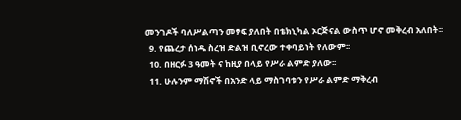መንገዶች ባለሥልጣን መፃፍ ያለበት በቴክኒካል ኦርጅናል ውስጥ ሆኖ መቅረብ አለበት፡፡
  9. የጨረታ ሰነዱ ስረዝ ድልዝ ቢኖረው ተቀባይነት የለውም፡፡
  10. በዘርፉ 3 ዓመት ና ከዚያ በላይ የሥራ ልምድ ያለው፡፡
  11. ሁሉንም ማሽኖች በአንድ ላይ ማስገባቱን የሥራ ልምድ ማቅረብ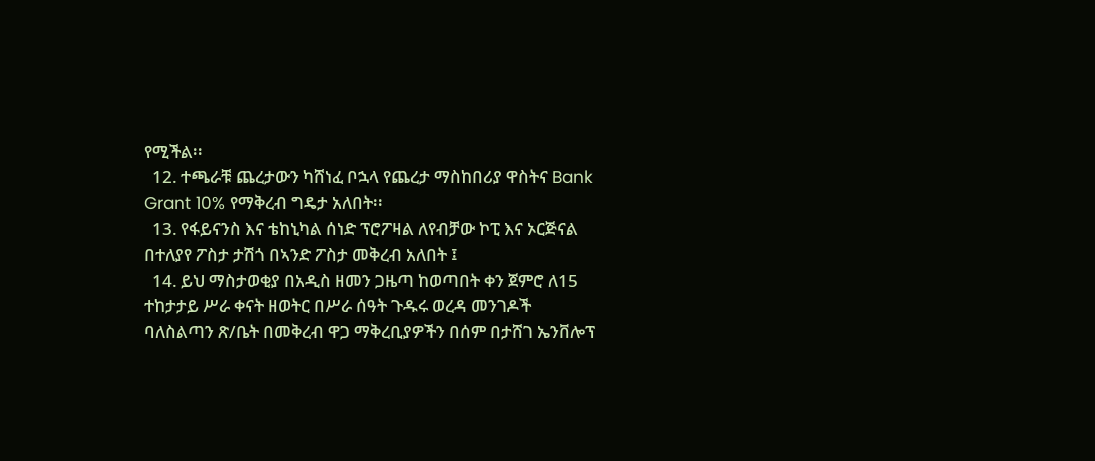የሚችል፡፡
  12. ተጫራቹ ጨረታውን ካሸነፈ ቦኋላ የጨረታ ማስከበሪያ ዋስትና Bank Grant 10% የማቅረብ ግዴታ አለበት፡፡
  13. የፋይናንስ እና ቴከኒካል ሰነድ ፕሮፖዛል ለየብቻው ኮፒ እና ኦርጅናል በተለያየ ፖስታ ታሽጎ በኣንድ ፖስታ መቅረብ አለበት ፤
  14. ይህ ማስታወቂያ በአዲስ ዘመን ጋዜጣ ከወጣበት ቀን ጀምሮ ለ15 ተከታታይ ሥራ ቀናት ዘወትር በሥራ ሰዓት ጉዱሩ ወረዳ መንገዶች ባለስልጣን ጽ/ቤት በመቅረብ ዋጋ ማቅረቢያዎችን በሰም በታሸገ ኤንቨሎፕ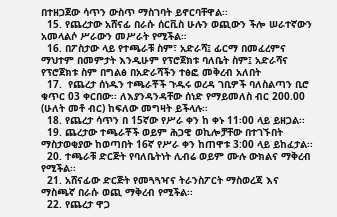በተዘጋጀው ሳጥን ውስጥ ማስገባት ይኖርባቸዋል፡፡
  15. የጨረታው አሸናፊ በራሱ ሰርቪስ ሁሉን ወጪውን ችሎ ሠራተኛውን አመላልሶ ሥራውን መሥራት የሚችል።
  16. በፖስታው ላይ የተጫራቹ ስም፣ አድራሻ፤ ፊርማ በመፈረምና ማህተም በመምታት እንዲሁም የፕሮጀክቱ ባለቤት ስም፤ አድራሻና የፕሮጀክቱ ስም በግልፅ በአድራሻችን ተፅፎ መቅረብ አለበት
  17.  የጨረታ ሰነዱን ተጫራቾች ጉዱሩ ወረዳ ገቢዎች ባለስልጣን ቢሮ ቁጥር 03 ቀርበው፡፡ ለእያንዳንዳቸው ሰነድ የማይመለስ ብር 200.00 (ሁለት መቶ ብር) ከፍለው መግዛት ይችላሉ፡፡
  18. የጨረታ ሳጥን በ 15ኛው የሥራ ቀን ከ ቀኑ 11፡00 ላይ ይዘጋል፡፡
  19. ጨረታው ተጫራቾች ወይም ሕጋዊ ወኪሎቻቸው በተገኙበት ማስታወቂያው ከወጣበት 16ኛ የሥራ ቀን ከጠዋቱ 3:00 ላይ ይከፈታል፡፡
  20. ተጫራቹ ድርጅት የባለቤትነት ሊብሬ ወይም ሙሉ ውክልና ማቅረብ የሚችል፡፡
  21. አሸናፊው ድርጅት የመጓጓዣና ትራንስፖርት ማስወረጃ እና ማስጫኛ በራሱ ወጪ ማቅረብ የሚችል፡፡
  22. የጨረታ ዋጋ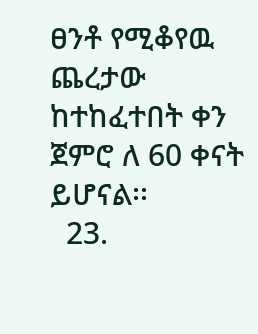ፀንቶ የሚቆየዉ ጨረታው ከተከፈተበት ቀን ጀምሮ ለ 60 ቀናት ይሆናል፡፡
  23.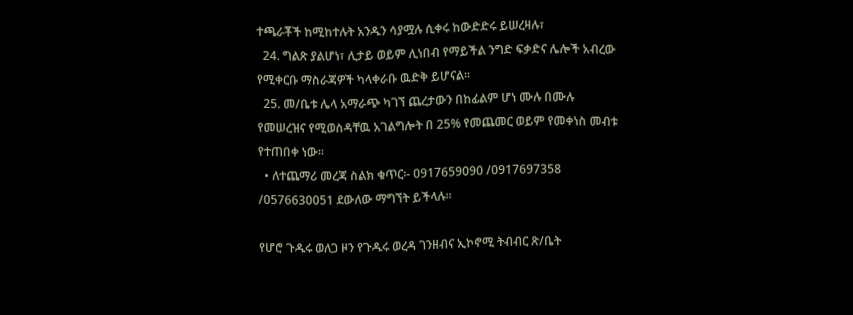ተጫራቾች ከሚከተሉት አንዱን ሳያሟሉ ሲቀሩ ከውድድሩ ይሠረዛሉ፣
  24. ግልጽ ያልሆነ፣ ሊታይ ወይም ሊነበብ የማይችል ንግድ ፍቃድና ሌሎች አብረው የሚቀርቡ ማስራጃዎች ካላቀራቡ ዉድቅ ይሆናል፡፡
  25. መ/ቤቱ ሌላ አማራጭ ካገኘ ጨረታውን በከፊልም ሆነ ሙሉ በሙሉ የመሠረዝና የሚወስዳቸዉ አገልግሎት በ 25% የመጨመር ወይም የመቀነስ መብቱ የተጠበቀ ነው፡፡
  • ለተጨማሪ መረጃ ስልክ ቁጥር፡- 0917659090 /0917697358 /0576630051 ደውለው ማግኘት ይችላሉ፡፡

የሆሮ ጉዱሩ ወለጋ ዞን የጉዱሩ ወረዳ ገንዘብና ኢኮኖሚ ትብብር ጽ/ቤት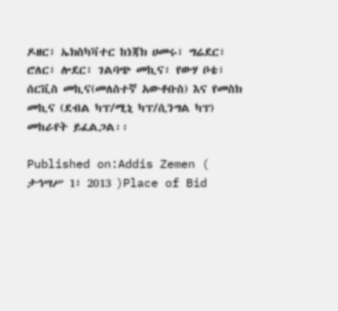ዶዘር፣ ኤክስካቫተር ከነጃክ ሀመሩ፣ ግሬደር፣ ሮለር፣ ሎደር፣ ገልባጭ መኪና፣ የውሃ ቦቴ፣ ሰርቪስ መኪና(መለስተኛ አውቶቡስ) እና የመስክ መኪና (ደብል ካፕ/ሚኒ ካፕ/ሲንግል ካፕ) መከራየት ይፈልጋል፡፡

Published on:Addis Zemen ( ታኅሣሥ 1፣ 2013 )Place of Bid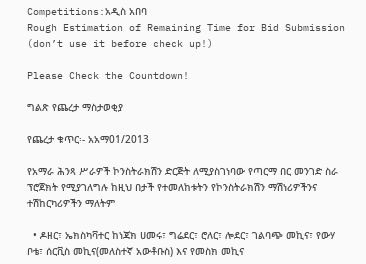Competitions:አዲስ አበባ
Rough Estimation of Remaining Time for Bid Submission (don’t use it before check up!)

Please Check the Countdown!

ግልጽ የጨረታ ማስታወቂያ

የጨረታ ቁጥር፡- አአማ01/2013

የአማራ ሕንጻ ሥራዎች ኮንስትራክሽን ድርጅት ለሚያስገነባው የጣርማ በር መንገድ ስራ ፕሮጀክት የሚያገለግሉ ከዚህ በታች የተመለከቱትን የኮንስትራክሽን ማሽነሪዎችንና ተሽከርካሪዎችን ማለትም

  • ዶዘር፣ ኤክስካቫተር ከነጃክ ሀመሩ፣ ግሬደር፣ ሮለር፣ ሎደር፣ ገልባጭ መኪና፣ የውሃ ቦቴ፣ ሰርቪስ መኪና(መለስተኛ አውቶቡስ) እና የመስክ መኪና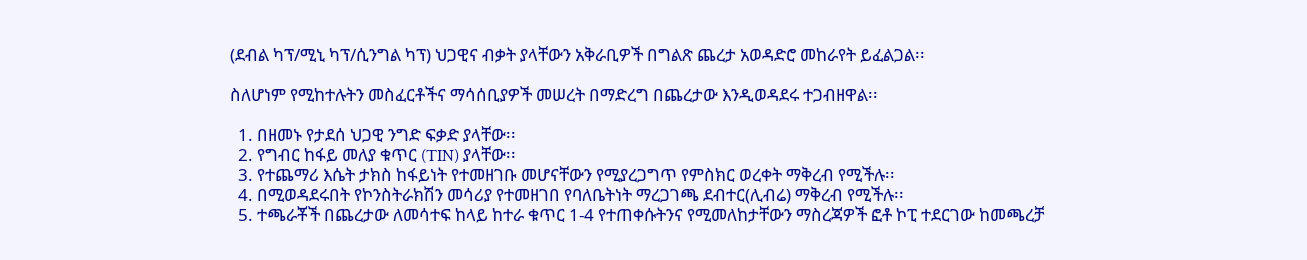(ደብል ካፕ/ሚኒ ካፕ/ሲንግል ካፕ) ህጋዊና ብቃት ያላቸውን አቅራቢዎች በግልጽ ጨረታ አወዳድሮ መከራየት ይፈልጋል፡፡

ስለሆነም የሚከተሉትን መስፈርቶችና ማሳሰቢያዎች መሠረት በማድረግ በጨረታው እንዲወዳደሩ ተጋብዘዋል፡፡

  1. በዘመኑ የታደሰ ህጋዊ ንግድ ፍቃድ ያላቸው፡፡
  2. የግብር ከፋይ መለያ ቁጥር (TIN) ያላቸው፡፡
  3. የተጨማሪ እሴት ታክስ ከፋይነት የተመዘገቡ መሆናቸውን የሚያረጋግጥ የምስክር ወረቀት ማቅረብ የሚችሉ፡፡
  4. በሚወዳደሩበት የኮንስትራክሽን መሳሪያ የተመዘገበ የባለቤትነት ማረጋገጫ ደብተር(ሊብሬ) ማቅረብ የሚችሉ፡፡
  5. ተጫራቾች በጨረታው ለመሳተፍ ከላይ ከተራ ቁጥር 1-4 የተጠቀሱትንና የሚመለከታቸውን ማስረጃዎች ፎቶ ኮፒ ተደርገው ከመጫረቻ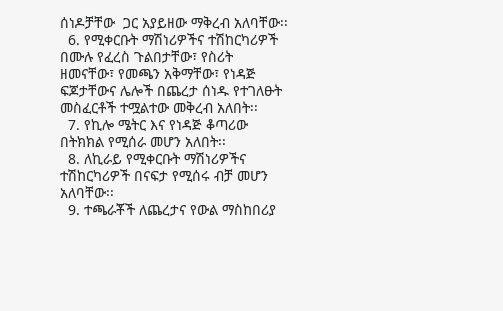ሰነዶቻቸው  ጋር አያይዘው ማቅረብ አለባቸው፡፡
  6. የሚቀርቡት ማሽነሪዎችና ተሽከርካሪዎች በሙሉ የፈረስ ጉልበታቸው፣ የስሪት  ዘመናቸው፣ የመጫን አቅማቸው፣ የነዳጅ ፍጆታቸውና ሌሎች በጨረታ ሰነዱ የተገለፁት መስፈርቶች ተሟልተው መቅረብ አለበት፡፡
  7. የኪሎ ሜትር እና የነዳጅ ቆጣሪው በትክክል የሚሰራ መሆን አለበት፡፡
  8. ለኪራይ የሚቀርቡት ማሽነሪዎችና ተሽከርካሪዎች በናፍታ የሚሰሩ ብቻ መሆን አለባቸው፡፡
  9. ተጫራቾች ለጨረታና የውል ማስከበሪያ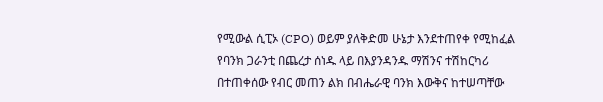የሚውል ሲፒኦ (CPO) ወይም ያለቅድመ ሁኔታ እንደተጠየቀ የሚከፈል የባንክ ጋራንቲ በጨረታ ሰነዱ ላይ በእያንዳንዱ ማሽንና ተሽከርካሪ በተጠቀሰው የብር መጠን ልክ በብሔራዊ ባንክ እውቅና ከተሠጣቸው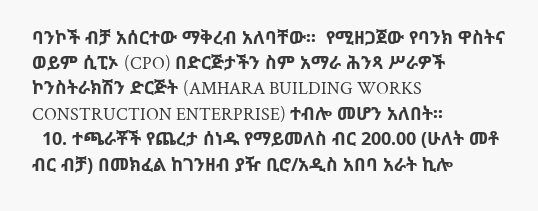ባንኮች ብቻ አሰርተው ማቅረብ አለባቸው፡፡  የሚዘጋጀው የባንክ ዋስትና ወይም ሲፒኦ (CPO) በድርጅታችን ስም አማራ ሕንጻ ሥራዎች ኮንስትራክሽን ድርጅት (AMHARA BUILDING WORKS CONSTRUCTION ENTERPRISE) ተብሎ መሆን አለበት፡፡
  10. ተጫራቾች የጨረታ ሰነዱ የማይመለስ ብር 200.00 (ሁለት መቶ ብር ብቻ) በመክፈል ከገንዘብ ያዥ ቢሮ/አዲስ አበባ አራት ኪሎ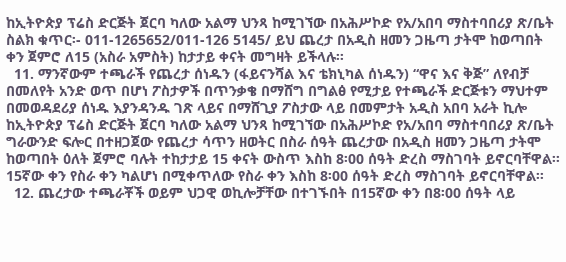ከኢትዮጵያ ፕሬስ ድርጅት ጀርባ ካለው አልማ ህንጻ ከሚገኘው በአሕሥኮድ የአ/አበባ ማስተባበሪያ ጽ/ቤት ስልክ ቁጥር፡- 011-1265652/011-126 5145/ ይህ ጨረታ በአዲስ ዘመን ጋዜጣ ታትሞ ከወጣበት ቀን ጀምሮ ለ15 (አስራ አምስት) ከታታይ ቀናት መግዛት ይችላሉ፡፡
  11. ማንኛውም ተጫራች የጨረታ ሰነዱን (ፋይናንሻል እና ቴክኒካል ሰነዱን) “ዋና እና ቅጅ” ለየብቻ በመለየት አንድ ወጥ በሆነ ፖስታዎች በጥንቃቄ በማሸግ በግልፅ የሚታይ የተጫራች ድርጅቱን ማህተም በመወዳደሪያ ሰነዱ እያንዳንዱ ገጽ ላይና በማሸጊያ ፖስታው ላይ በመምታት አዲስ አበባ አራት ኪሎ ከኢትዮጵያ ፕሬስ ድርጅት ጀርባ ካለው አልማ ህንጻ ከሚገኘው በአሕሥኮድ የአ/አበባ ማስተባበሪያ ጽ/ቤት ግራውንድ ፍሎር በተዘጋጀው የጨረታ ሳጥን ዘወትር በስራ ሰዓት ጨረታው በአዲስ ዘመን ጋዜጣ ታትሞ ከወጣበት ዕለት ጀምሮ ባሉት ተከታታይ 15 ቀናት ውስጥ እስከ 8፡00 ሰዓት ድረስ ማስገባት ይኖርባቸዋል፡፡ 15ኛው ቀን የስራ ቀን ካልሆነ በሚቀጥለው የስራ ቀን እስከ 8፡00 ሰዓት ድረስ ማስገባት ይኖርባቸዋል፡፡
  12. ጨረታው ተጫራቾች ወይም ህጋዊ ወኪሎቻቸው በተገኙበት በ15ኛው ቀን በ8፡00 ሰዓት ላይ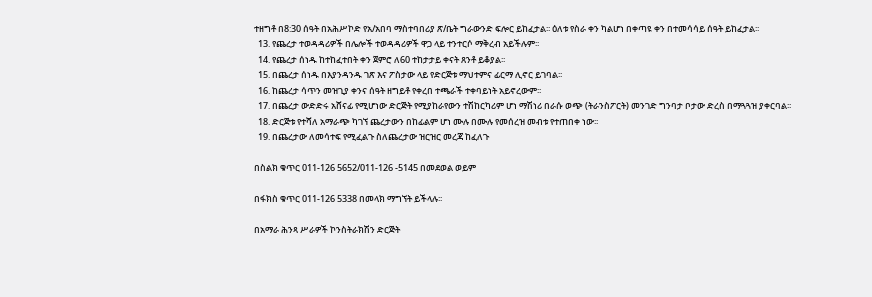ተዘግቶ በ8:30 ሰዓት በአሕሥኮድ የአ/አበባ ማስተባበሪያ ጽ/ቤት ግራውንድ ፍሎር ይከፈታል፡፡ ዕለቱ የስራ ቀን ካልሆነ በቀጣዩ ቀን በተመሳሳይ ሰዓት ይከፈታል፡፡
  13. የጨረታ ተወዳዳሪዎች በሌሎች ተወዳዳሪዎች ዋጋ ላይ ተንተርሶ ማቅረብ አይችሉም፡፡
  14. የጨረታ ሰነዱ ከተከፈተበት ቀን ጀምሮ ለ60 ተከታታይ ቀናት ጸንቶ ይቆያል፡፡
  15. በጨረታ ሰነዱ በእያንዳንዱ ገጽ እና ፖስታው ላይ የድርጅቱ ማህተምና ፊርማ ሊኖር ይገባል፡፡
  16. ከጨረታ ሳጥን መዝጊያ ቀንና ሰዓት ዘግይቶ የቀረበ ተጫራች ተቀባይነት አይኖረውም፡፡
  17. በጨረታ ውድድሩ አሸናፊ የሚሆነው ድርጅት የሚያከራየውን ተሽከርካሪም ሆነ ማሽነሪ በራሱ ወጭ (ትራንስፖርት) መንገድ ግንባታ ቦታው ድረስ በማጓጓዝ ያቀርባል፡፡
  18. ድርጅቱ የተሻለ አማራጭ ካገኘ ጨረታውን በከፊልም ሆነ ሙሉ በሙሉ የመሰረዝ መብቱ የተጠበቀ ነው፡፡
  19. በጨረታው ለመሳተፍ የሚፈልጉ ስለጨረታው ዝርዝር መረጃ ከፈለጉ

በስልክ ቁጥር 011-126 5652/011-126 -5145 በመደወል ወይም

በፋክስ ቁጥር 011-126 5338 በመላክ ማግኘት ይችላሉ፡፡

በአማራ ሕንጻ ሥራዎች ኮንስትራክሽን ድርጅት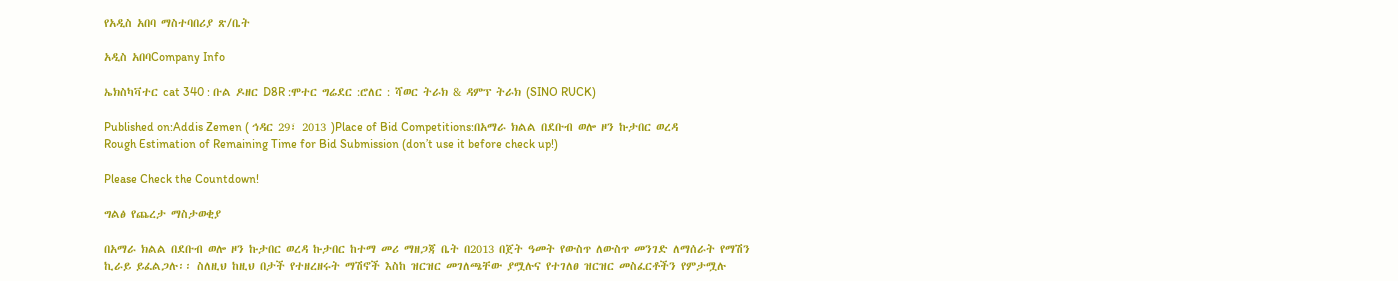የአዲስ አበባ ማስተባበሪያ ጽ/ቤት

አዲስ አበባCompany Info

ኤክስካቫተር cat 340 : ቡል ዶዘር D8R :ሞተር ግሬደር :ሮለር : ሻወር ትራክ & ዳምፕ ትራክ (SINO RUCK)

Published on:Addis Zemen ( ኅዳር 29፣ 2013 )Place of Bid Competitions:በአማራ ክልል በደቡብ ወሎ ዞን ኩታበር ወረዳ
Rough Estimation of Remaining Time for Bid Submission (don’t use it before check up!)

Please Check the Countdown!

ግልፅ የጨረታ ማስታወቂያ

በአማራ ክልል በደቡብ ወሎ ዞን ኩታበር ወረዳ ኩታበር ከተማ መሪ ማዘጋጃ ቤት በ2013 በጀት ዓመት የውስጥ ለውስጥ መንገድ ለማሰራት የማሽን ኪራይ ይፈልጋሉ፡፡ ስለዚህ ከዚህ በታች የተዘረዘሩት ማሽኖች እስከ ዝርዝር መገለጫቸው ያሟሉና የተገለፀ ዝርዝር መስፈርቶችን የምታሟሉ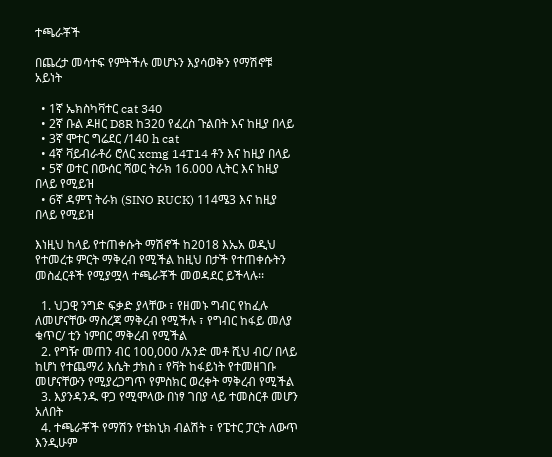ተጫራቾች

በጨረታ መሳተፍ የምትችሉ መሆኑን እያሳወቅን የማሽኖቹ አይነት

  • 1ኛ ኤክስካቫተር cat 340
  • 2ኛ ቡል ዶዘር D8R ከ320 የፈረስ ጉልበት እና ከዚያ በላይ
  • 3ኛ ሞተር ግሬደር /140 h cat
  • 4ኛ ቫይብራቶሪ ሮለር xcmg 14T14 ቶን እና ከዚያ በላይ
  • 5ኛ ወተር በውሰር ሻወር ትራክ 16.000 ሊትር እና ከዚያ በላይ የሚይዝ
  • 6ኛ ዳምፕ ትራክ (SINO RUCK) 114ሜ3 እና ከዚያ በላይ የሚይዝ

እነዚህ ከላይ የተጠቀሱት ማሽኖች ከ2018 እኤአ ወዲህ የተመረቱ ምርት ማቅረብ የሚችል ከዚህ በታች የተጠቀሱትን መስፈርቶች የሚያሟላ ተጫራቾች መወዳደር ይችላሉ፡፡

  1. ህጋዊ ንግድ ፍቃድ ያላቸው ፣ የዘመኑ ግብር የከፈሉ ለመሆናቸው ማስረጃ ማቅረብ የሚችሉ ፣ የግብር ከፋይ መለያ ቁጥር/ ቲን ነምበር ማቅረብ የሚችል
  2. የግዥ መጠን ብር 100,000 /አንድ መቶ ሺህ ብር/ በላይ ከሆነ የተጨማሪ እሴት ታክስ ፣ የቫት ከፋይነት የተመዘገቡ መሆናቸውን የሚያረጋግጥ የምስክር ወረቀት ማቅረብ የሚችል
  3. እያንዳንዱ ዋጋ የሚሞላው በነፃ ገበያ ላይ ተመስርቶ መሆን አለበት
  4. ተጫራቾች የማሽን የቴክኒክ ብልሽት ፣ የፔተር ፓርት ለውጥ እንዲሁም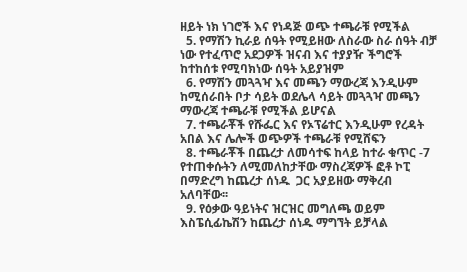ዘይት ነክ ነገሮች እና የነዳጅ ወጭ ተጫራቹ የሚችል
  5. የማሽን ኪራይ ሰዓት የሚይዘው ለስራው ስራ ሰዓት ብቻ ነው የተፈጥሮ አደጋዎች ዝናብ እና ተያያዥ ችግሮች ከተከሰቱ የሚባክነው ሰዓት አይያዝም
  6. የማሽን መጓጓዣ እና መጫን ማውረጃ እንዲሁም ከሚሰራበት ቦታ ሳይት ወደሌላ ሳይት መጓጓዣ መጫን ማውረጃ ተጫራቹ የሚችል ይሆናል
  7. ተጫራቾች የሹፌር እና የኦፕሬተር እንዲሁም የረዳት አበል እና ሌሎች ወጭዎች ተጫራቹ የሚሸፍን
  8. ተጫራቾች በጨረታ ለመሳተፍ ከላይ ከተራ ቁጥር -7 የተጠቀሱትን ለሚመለከታቸው ማስረጃዎች ፎቶ ኮፒ በማድረግ ከጨረታ ሰነዱ  ጋር አያይዘው ማቅረብ አለባቸው፡፡
  9. የዕቃው ዓይነትና ዝርዝር መግለጫ ወይም እስፔሲፊኬሽን ከጨረታ ሰነዱ ማግኘት ይቻላል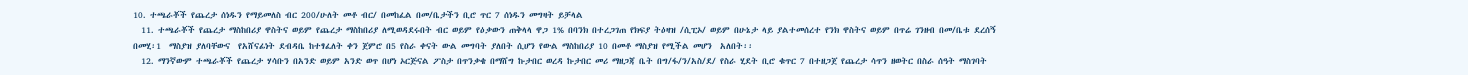10. ተጫራቾች የጨረታ ሰነዱን የማይመለስ ብር 200/ሁለት መቶ ብር/ በመከፈል በመ/ቤታችን ቢሮ ጥር 7 ሰነዱን መግዛት ይቻላል
  11. ተጫራቾች የጨረታ ማስከበሪያ ዋስትና ወይም የጨረታ ማስከበሪያ ለሚወዳደሩበት ብር ወይም የዕቃውን ጠቅላላ ዋጋ 1% በባንክ በተረጋገጠ የክፍያ ትዕዛዝ /ሲፒኦ/ ወይም በሁኔታ ላይ ያልተመሰረተ የንክ ዋስትና ወይም በጥሬ ገንዘብ በመ/ቤቱ ደረሰኝ በመሂ፡1  ማስያዝ ያለባቸውና  የአሸናፊነት ደብዳቤ ከተፃፈለት ቀን ጀምሮ በ5 የስራ ቀናት ውል መግባት ያለበት ሲሆን የውል ማስከበሪያ 10 በመቶ ማስያዝ የሚችል መሆን  አለበት፡፡
  12. ማንኛውም ተጫራቾች የጨረታ ሃሳቡን በአንድ ወይም አንድ ወጥ በሆነ ኦርጅናል ፖስታ በጥንቃቄ በማሸግ ኩታበር ወረዳ ኩታበር መሪ ማዘጋጃ ቤት በግ/ፋ/ን/አስ/ደ/ የስራ ሂደት ቢሮ ቁጥር 7 በተዘጋጀ የጨረታ ሳጥን ዘወትር በስራ ሰዓት ማስገባት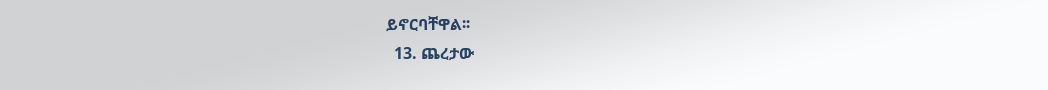ይኖርባቸዋል፡፡
  13. ጨረታው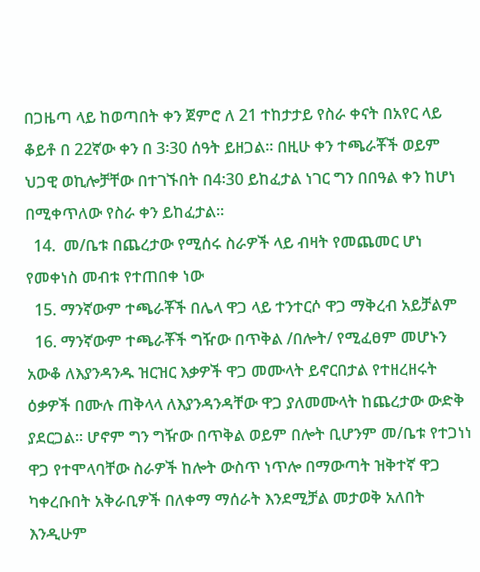በጋዜጣ ላይ ከወጣበት ቀን ጀምሮ ለ 21 ተከታታይ የስራ ቀናት በአየር ላይ ቆይቶ በ 22ኛው ቀን በ 3፡30 ሰዓት ይዘጋል፡፡ በዚሁ ቀን ተጫራቾች ወይም ህጋዊ ወኪሎቻቸው በተገኙበት በ4፡30 ይከፈታል ነገር ግን በበዓል ቀን ከሆነ በሚቀጥለው የስራ ቀን ይከፈታል፡፡
  14.  መ/ቤቱ በጨረታው የሚሰሩ ስራዎች ላይ ብዛት የመጨመር ሆነ የመቀነስ መብቱ የተጠበቀ ነው
  15. ማንኛውም ተጫራቾች በሌላ ዋጋ ላይ ተንተርሶ ዋጋ ማቅረብ አይቻልም
  16. ማንኛውም ተጫራቾች ግዥው በጥቅል /በሎት/ የሚፈፀም መሆኑን አውቆ ለእያንዳንዱ ዝርዝር እቃዎች ዋጋ መሙላት ይኖርበታል የተዘረዘሩት ዕቃዎች በሙሉ ጠቅላላ ለእያንዳንዳቸው ዋጋ ያለመሙላት ከጨረታው ውድቅ ያደርጋል፡፡ ሆኖም ግን ግዥው በጥቅል ወይም በሎት ቢሆንም መ/ቤቱ የተጋነነ ዋጋ የተሞላባቸው ስራዎች ከሎት ውስጥ ነጥሎ በማውጣት ዝቅተኛ ዋጋ ካቀረቡበት አቅራቢዎች በለቀማ ማሰራት እንደሚቻል መታወቅ አለበት እንዲሁም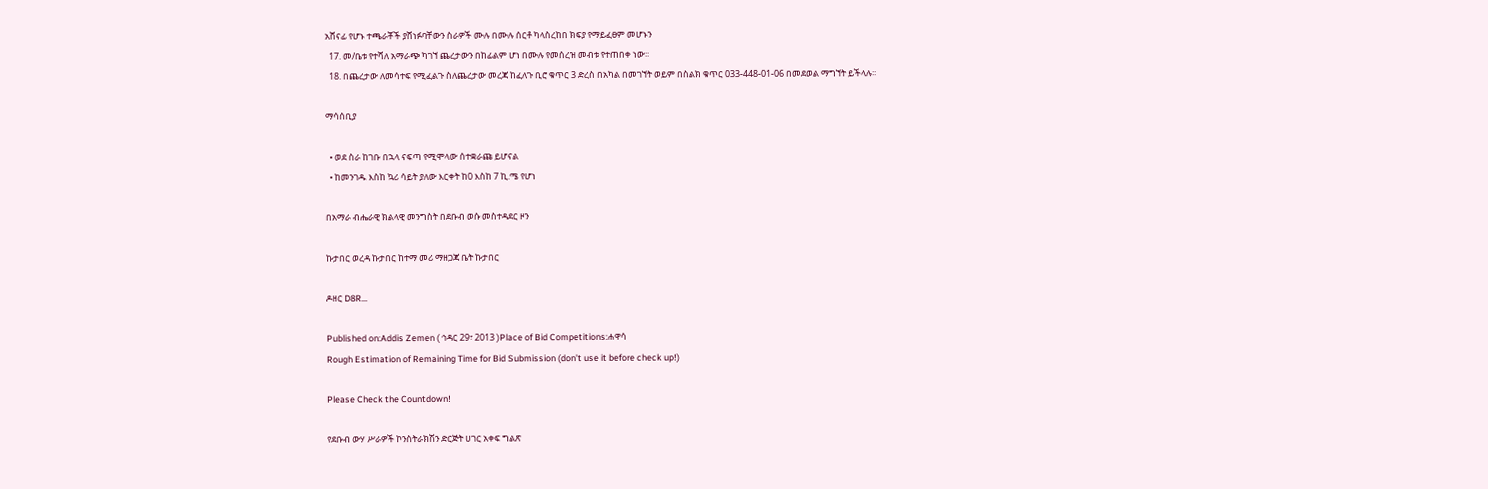አሸናፊ የሆኑ ተጫራቾች ያሸነፉባቸውን ስራዎች ሙሉ በሙሉ ሰርቶ ካላስረከበ ክፍያ የማይፈፀም መሆኑን
  17. መ/ቤቱ የተሻለ አማራጭ ካገኘ ጨረታውን በከፊልም ሆነ በሙሉ የመሰረዝ መብቱ የተጠበቀ ነው፡፡
  18. በጨረታው ለመሳተፍ የሚፈልጉ ስለጨረታው መረጃ ከፈለጉ ቢሮ ቁጥር 3 ድረስ በአካል በመገኘት ወይም በስልክ ቁጥር 033-448-01-06 በመደወል ማግኘት ይችላሉ፡፡

ማሳሰቢያ

  • ወደ ስራ ከገቡ በኋላ ናፍጣ የሚሞላው ሰተቋራጩ ይሆናል
  • ከመንገዱ እስከ ኳሪ ሳይት ያለው እርቀት ከ0 እስከ 7 ኪ.ሜ የሆነ

በአማራ ብሔራዊ ክልላዊ መንግስት በደቡብ ወሱ መስተዳደር ዞን

ኩታበር ወረዳ ኩታበር ከተማ መሪ ማዘጋጃ ቤት ኩታበር

ዶዘር D8R…

Published on:Addis Zemen ( ኅዳር 29፣ 2013 )Place of Bid Competitions:ሐዋሳ
Rough Estimation of Remaining Time for Bid Submission (don’t use it before check up!)

Please Check the Countdown!

የደቡብ ውሃ ሥራዎች ኮንስትራክሽን ድርጅት ሀገር አቀፍ ግልጽ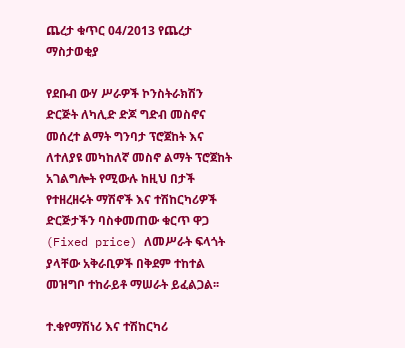ጨረታ ቁጥር 04/2013 የጨረታ ማስታወቂያ

የደቡብ ውሃ ሥራዎች ኮንስትራክሽን ድርጅት ለካሊድ ድጆ ግድብ መስኖና መሰረተ ልማት ግንባታ ፕሮጀከት እና ለተለያዩ መካከለኛ መስኖ ልማት ፕሮጀከት አገልግሎት የሚውሉ ከዚህ በታች የተዘረዘሩት ማሽኖች እና ተሽከርካሪዎች ድርጅታችን ባስቀመጠው ቁርጥ ዋጋ (Fixed price) ለመሥራት ፍላጎት ያላቸው አቅራቢዎች በቅደም ተከተል መዝግቦ ተከራይቶ ማሠራት ይፈልጋል፡፡

ተ.ቁየማሽነሪ እና ተሽከርካሪ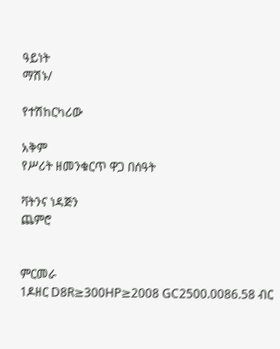ዓይነት
ማሽኑ/

የተሽከርካሪው

አቅም
የሥሪት ዘመንቁርጥ ዋጋ በሰዓት

ቫትንና ነዳጅን
ጨምሮ


ምርመራ
1ዶዘር D8R≥300HP≥2008 GC2500.0086.58 ብር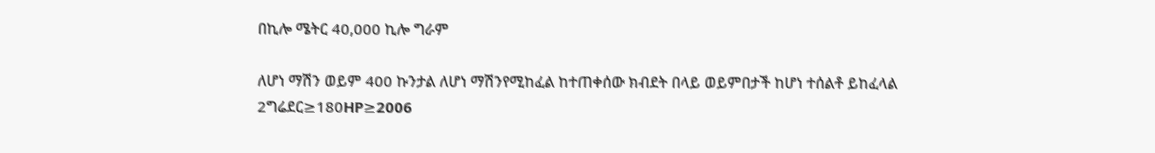በኪሎ ሜትር 40,000 ኪሎ ግራም

ለሆነ ማሽን ወይም 400 ኩንታል ለሆነ ማሽንየሚከፈል ከተጠቀሰው ክብደት በላይ ወይምበታች ከሆነ ተሰልቶ ይከፈላል
2ግሬደር≥180HP≥2006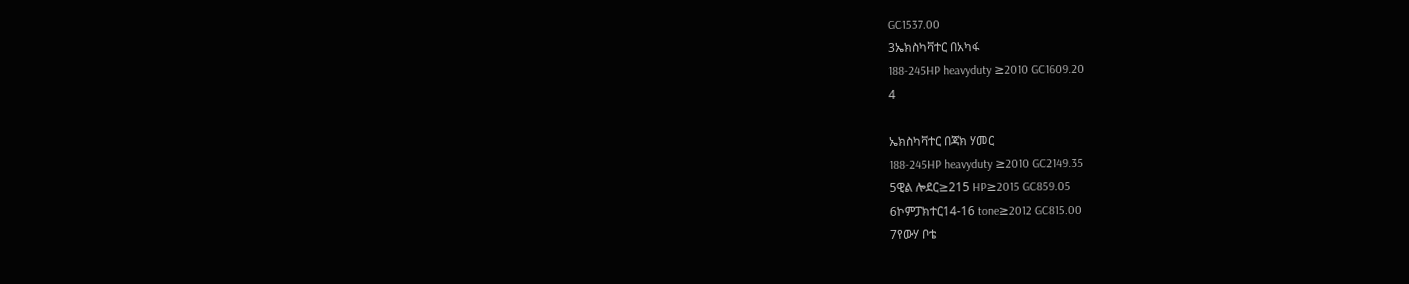GC1537.00
3ኤክስካቫተር በአካፋ
188-245HP heavyduty ≥2010 GC1609.20
4

ኤክስካቫተር በጃክ ሃመር
188-245HP heavyduty ≥2010 GC2149.35
5ዊል ሎደር≥215 HP≥2015 GC859.05
6ኮምፓክተር14-16 tone≥2012 GC815.00
7የውሃ ቦቴ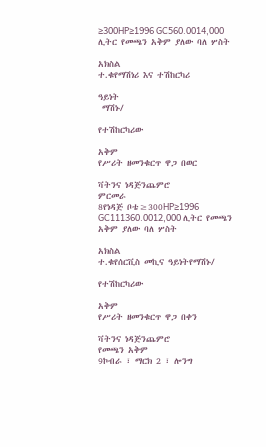≥300HP≥1996 GC560.0014,000 ሊትር የመጫን አቅም ያለው ባለ ሦስት

አክስል
ተ.ቁየማሽነሪ እና ተሽከርካሪ

ዓይነት
 ማሽኑ/

የተሽከርካሪው

አቅም
የሥሪት ዘመንቁርጥ ዋጋ በወር

ቫትንና ነዳጅንጨምሮ
ምርመራ
8የነዳጅ ቦቴ≥300HP≥1996 GC111360.0012,000 ሊትር የመጫን አቅም ያለው ባለ ሦስት

አክስል
ተ.ቁየሰርቪስ መኪና ዓይነትየማሽኑ/

የተሽከርካሪው

አቅም
የሥሪት ዘመንቁርጥ ዋጋ በቀን

ቫትንና ነዳጅንጨምሮ
የመጫን አቅም
9ኮብራ ፣ ማርክ 2 ፣ ሎንግ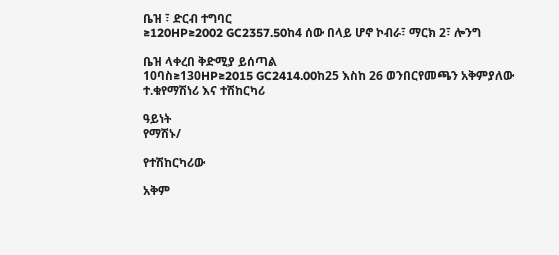ቤዝ ፣ ድርብ ተግባር
≥120HP≥2002 GC2357.50ከ4 ሰው በላይ ሆኖ ኮብራ፣ ማርክ 2፣ ሎንግ

ቤዝ ላቀረበ ቅድሚያ ይሰጣል
10ባስ≥130HP≥2015 GC2414.00ከ25 እስከ 26 ወንበርየመጫን አቅምያለው
ተ.ቁየማሽነሪ እና ተሽከርካሪ

ዓይነት
የማሽኑ/

የተሽከርካሪው

አቅም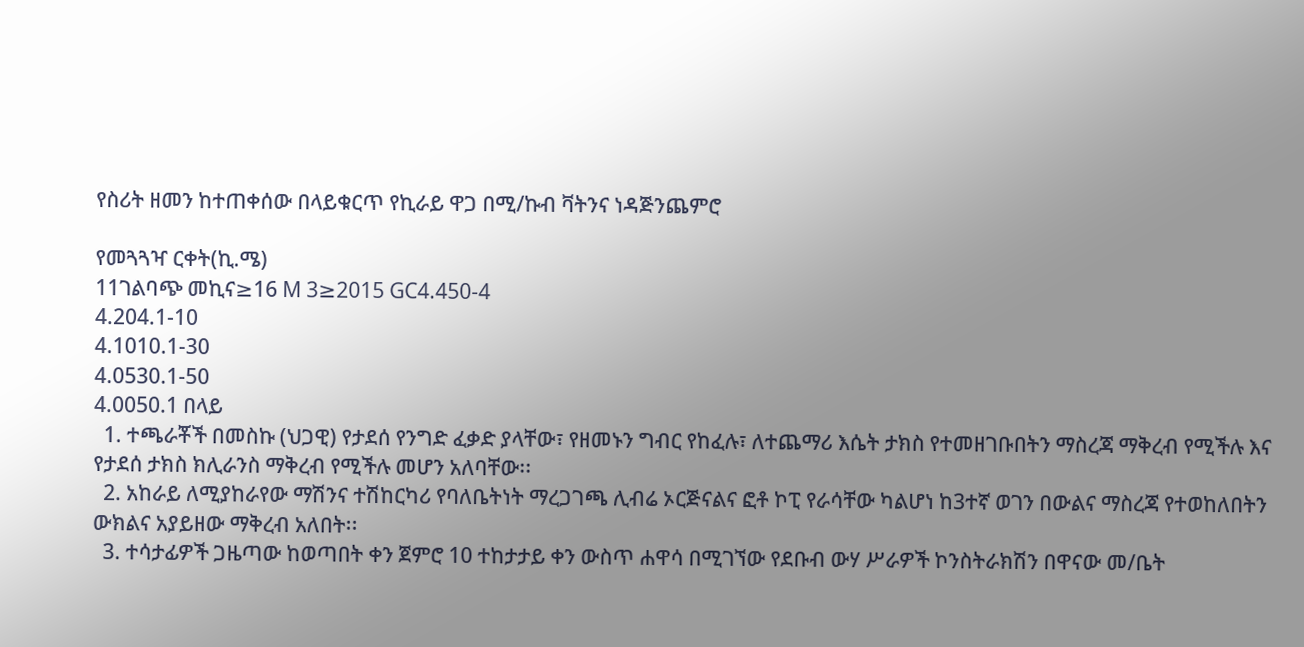የስሪት ዘመን ከተጠቀሰው በላይቁርጥ የኪራይ ዋጋ በሚ/ኩብ ቫትንና ነዳጅንጨምሮ

የመጓጓዣ ርቀት(ኪ.ሜ)
11ገልባጭ መኪና≥16 M 3≥2015 GC4.450-4
4.204.1-10
4.1010.1-30
4.0530.1-50
4.0050.1 በላይ
  1. ተጫራቾች በመስኩ (ህጋዊ) የታደሰ የንግድ ፈቃድ ያላቸው፣ የዘመኑን ግብር የከፈሉ፣ ለተጨማሪ እሴት ታክስ የተመዘገቡበትን ማስረጃ ማቅረብ የሚችሉ እና የታደሰ ታክስ ክሊራንስ ማቅረብ የሚችሉ መሆን አለባቸው፡፡
  2. አከራይ ለሚያከራየው ማሽንና ተሽከርካሪ የባለቤትነት ማረጋገጫ ሊብሬ ኦርጅናልና ፎቶ ኮፒ የራሳቸው ካልሆነ ከ3ተኛ ወገን በውልና ማስረጃ የተወከለበትን ውክልና አያይዘው ማቅረብ አለበት፡፡
  3. ተሳታፊዎች ጋዜጣው ከወጣበት ቀን ጀምሮ 10 ተከታታይ ቀን ውስጥ ሐዋሳ በሚገኘው የደቡብ ውሃ ሥራዎች ኮንስትራክሽን በዋናው መ/ቤት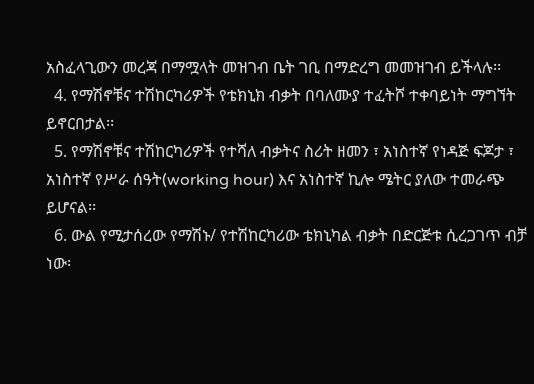አስፈላጊውን መረጃ በማሟላት መዝገብ ቤት ገቢ በማድረግ መመዝገብ ይችላሉ፡፡
  4. የማሽኖቹና ተሽከርካሪዎች የቴክኒክ ብቃት በባለሙያ ተፈትሾ ተቀባይነት ማግኘት ይኖርበታል፡፡
  5. የማሽኖቹና ተሽከርካሪዎች የተሻለ ብቃትና ስሪት ዘመን ፣ አነስተኛ የነዳጅ ፍጆታ ፣ አነስተኛ የሥራ ሰዓት(working hour) እና አነስተኛ ኪሎ ሜትር ያለው ተመራጭ ይሆናል፡፡
  6. ውል የሚታሰረው የማሽኑ/ የተሽከርካሪው ቴክኒካል ብቃት በድርጅቱ ሲረጋገጥ ብቻ ነው፡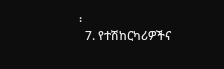፡
  7. የተሽከርካሪዎችና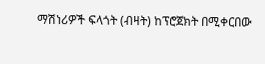ማሽነሪዎች ፍላጎት (ብዛት) ከፕሮጀክት በሚቀርበው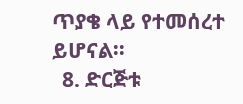ጥያቄ ላይ የተመሰረተ ይሆናል፡፡
  8. ድርጅቱ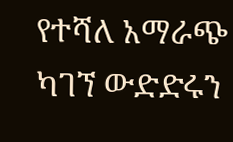የተሻለ አማራጭ ካገኘ ውድድሩን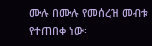ሙሉ በሙሉ የመሰረዝ መብቱ የተጠበቀ ነው፡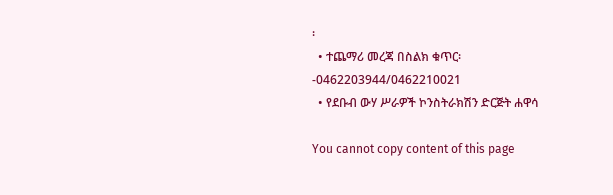፡
  • ተጨማሪ መረጃ በስልክ ቁጥር፡-0462203944/0462210021
  • የደቡብ ውሃ ሥራዎች ኮንስትራክሽን ድርጅት ሐዋሳ

You cannot copy content of this page